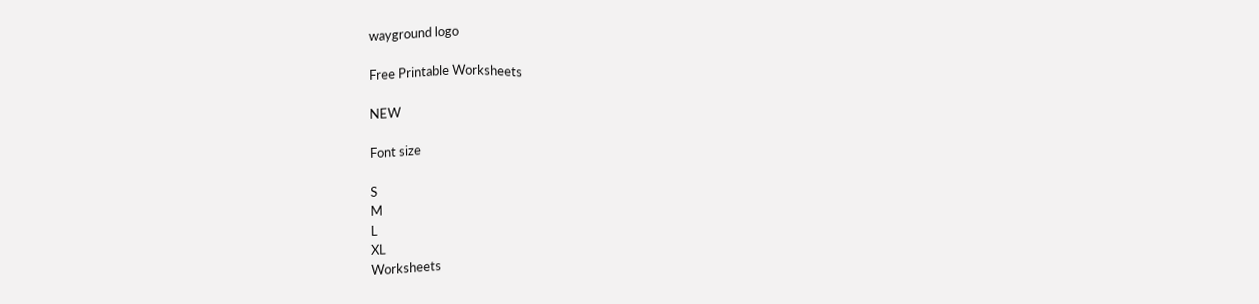wayground logo

Free Printable Worksheets

NEW

Font size

S
M
L
XL
Worksheets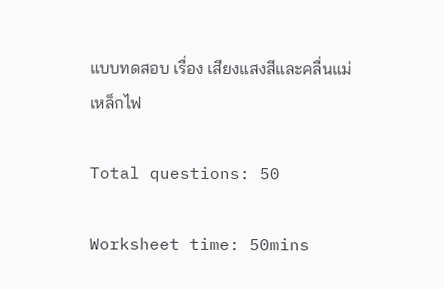แบบทดสอบ เรื่อง เสียงแสงสีและคลื่นแม่เหล็กไฟ

Total questions: 50

Worksheet time: 50mins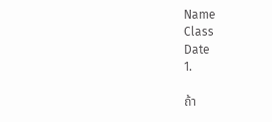Name
Class
Date
1.

ถ้า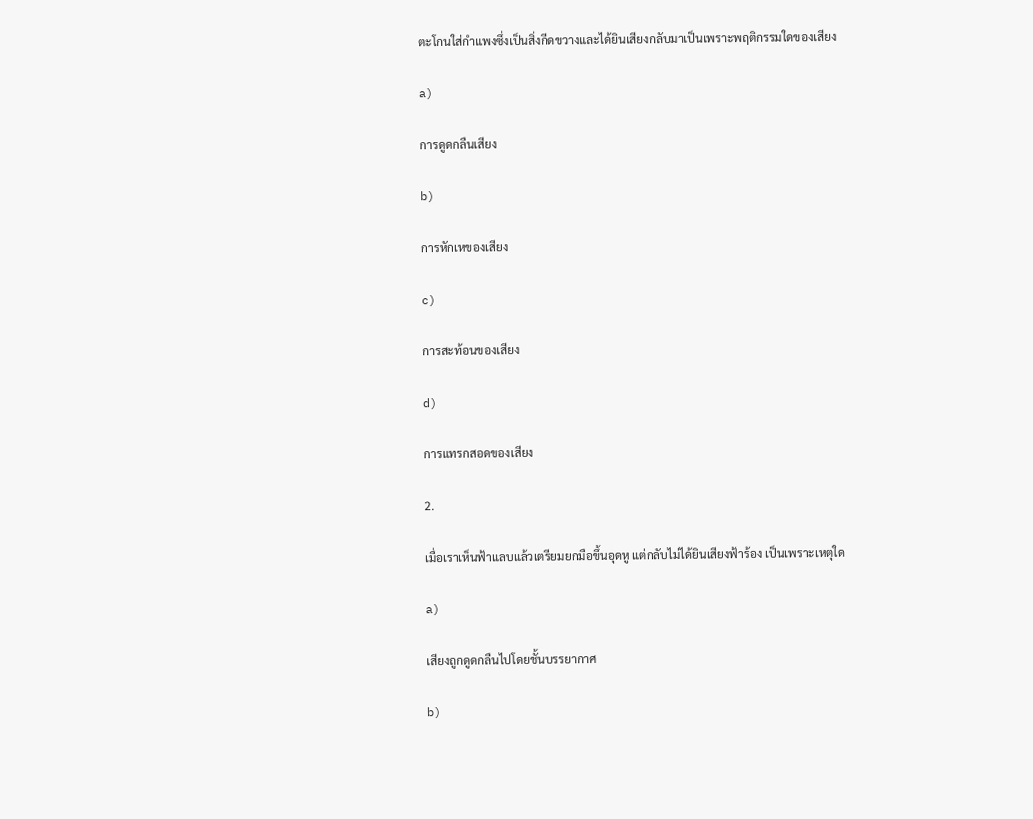ตะโกนใส่กําแพงซึ่งเป็นสิ่งกีดขวางและได้ยินเสียงกลับมาเป็นเพราะพฤติกรรมใดของเสียง

a)

การดูดกลืนเสียง

b)

การหักเหของเสียง

c)

การสะท้อนของเสียง

d)

การแทรกสอดของเสียง

2.

เมื่อเราเห็นฟ้าแลบแล้วเตรียมยกมือขึ้นอุดหู แต่กลับไม่ได้ยินเสียงฟ้าร้อง เป็นเพราะเหตุใด

a)

เสียงถูกดูดกลืนไปโดยชั้นบรรยากาศ

b)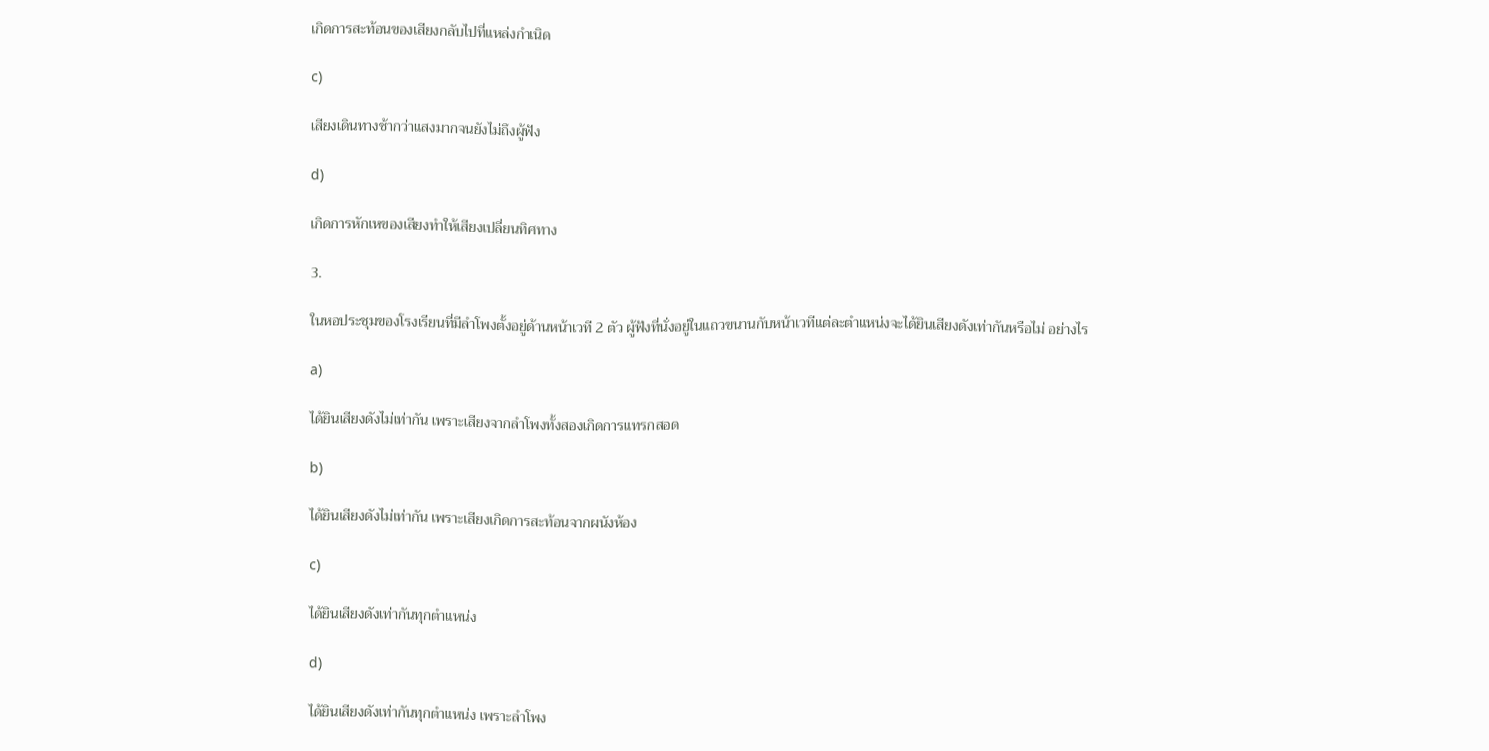เกิดการสะท้อนของเสียงกลับไปที่แหล่งกําเนิด

c)

เสียงเดินทางช้ากว่าแสงมากจนยังไม่ถึงผู้ฟัง

d)

เกิดการหักเหของเสียงทําให้เสียงเปลี่ยนทิศทาง

3.

ในหอประชุมของโรงเรียนที่มีลําโพงตั้งอยู่ด้านหน้าเวที 2 ตัว ผู้ฟังที่นั่งอยู่ในแถวขนานกับหน้าเวทีแต่ละตําแหน่งจะได้ยินเสียงดังเท่ากันหรือไม่ อย่างไร

a)

ได้ยินเสียงดังไม่เท่ากัน เพราะเสียงจากลําโพงทั้งสองเกิดการแทรกสอด

b)

ได้ยินเสียงดังไม่เท่ากัน เพราะเสียงเกิดการสะท้อนจากผนังห้อง

c)

ได้ยินเสียงดังเท่ากันทุกตําแหน่ง

d)

ได้ยินเสียงดังเท่ากันทุกตําแหน่ง เพราะลําโพง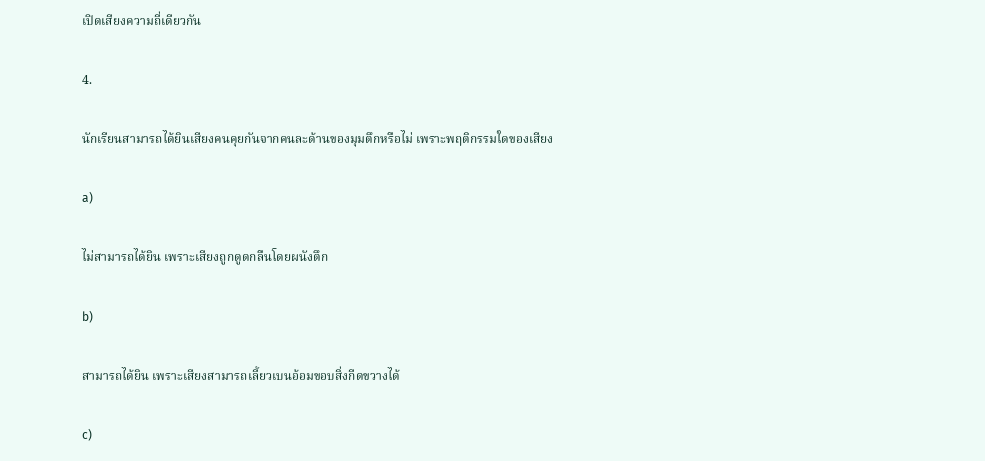เปิดเสียงความถี่เดียวกัน

4.

นักเรียนสามารถได้ยินเสียงคนคุยกันจากคนละด้านของมุมตึกหรือไม่ เพราะพฤติกรรมใดของเสียง

a)

ไม่สามารถได้ยิน เพราะเสียงถูกดูดกลืนโดยผนังตึก

b)

สามารถได้ยิน เพราะเสียงสามารถเลี้ยวเบนอ้อมขอบสิ่งกีดขวางได้

c)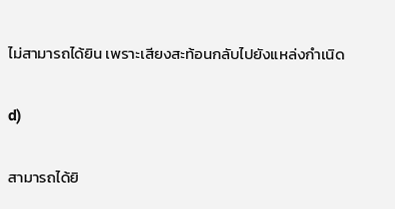ไม่สามารถได้ยิน เพราะเสียงสะท้อนกลับไปยังแหล่งกําเนิด

d)

สามารถได้ยิ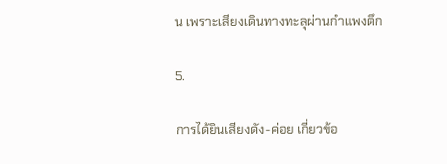น เพราะเสียงเดินทางทะลุผ่านกําแพงตึก

5.

การได้ยินเสียงดัง-ค่อย เกี่ยวข้อ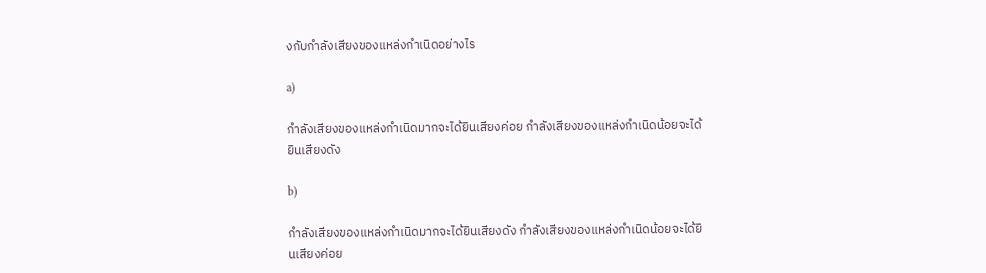งกับกําลังเสียงของแหล่งกําเนิดอย่างไร

a)

กําลังเสียงของแหล่งกําเนิดมากจะได้ยินเสียงค่อย กําลังเสียงของแหล่งกําเนิดน้อยจะได้ยินเสียงดัง

b)

กําลังเสียงของแหล่งกําเนิดมากจะได้ยินเสียงดัง กําลังเสียงของแหล่งกําเนิดน้อยจะได้ยินเสียงค่อย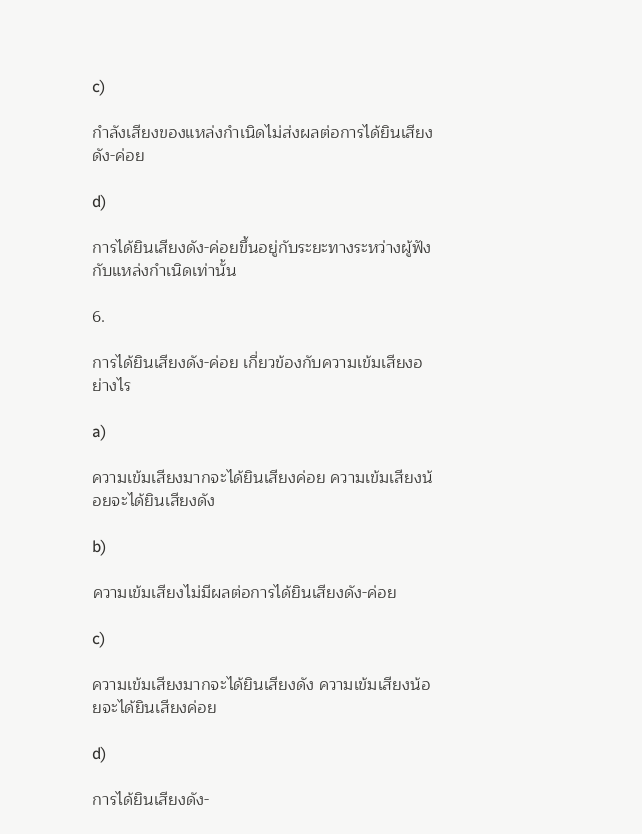c)

กําลังเสียงของแหล่งกําเนิดไม่ส่งผลต่อการได้ยินเสียงดัง-ค่อย

d)

การได้ยินเสียงดัง-ค่อยขึ้นอยู่กับระยะทางระหว่างผู้ฟังกับแหล่งกําเนิดเท่านั้น

6.

การได้ยินเสียงดัง-ค่อย เกี่ยวข้องกับความเข้มเสียงอย่างไร

a)

ความเข้มเสียงมากจะได้ยินเสียงค่อย ความเข้มเสียงน้อยจะได้ยินเสียงดัง

b)

ความเข้มเสียงไม่มีผลต่อการได้ยินเสียงดัง-ค่อย

c)

ความเข้มเสียงมากจะได้ยินเสียงดัง ความเข้มเสียงน้อยจะได้ยินเสียงค่อย

d)

การได้ยินเสียงดัง-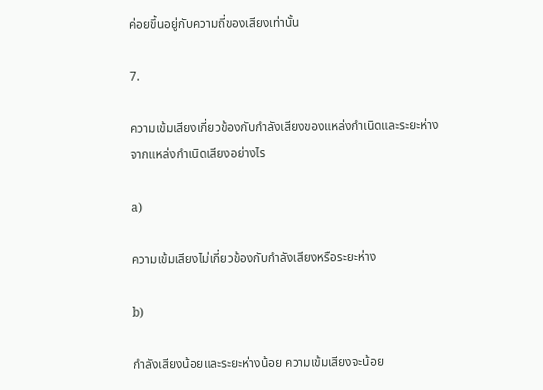ค่อยขึ้นอยู่กับความถี่ของเสียงเท่านั้น

7.

ความเข้มเสียงเกี่ยวข้องกับกําลังเสียงของแหล่งกําเนิดและระยะห่างจากแหล่งกําเนิดเสียงอย่างไร

a)

ความเข้มเสียงไม่เกี่ยวข้องกับกําลังเสียงหรือระยะห่าง

b)

กําลังเสียงน้อยและระยะห่างน้อย ความเข้มเสียงจะน้อย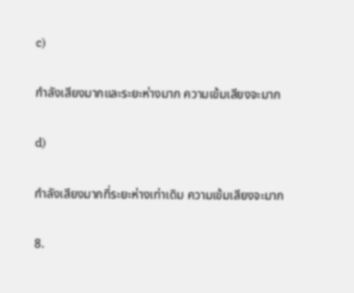c)

กําลังเสียงมากและระยะห่างมาก ความเข้มเสียงจะมาก

d)

กําลังเสียงมากที่ระยะห่างเท่าเดิม ความเข้มเสียงจะมาก

8.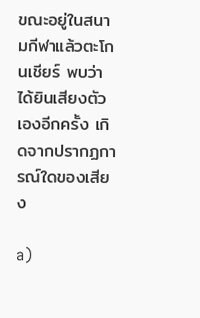ขณะอยู่ในสนามกีฬาแล้วตะโกนเชียร์ พบว่าได้ยินเสียงตัวเองอีกครั้ง เกิดจากปรากฏการณ์ใดของเสียง

a)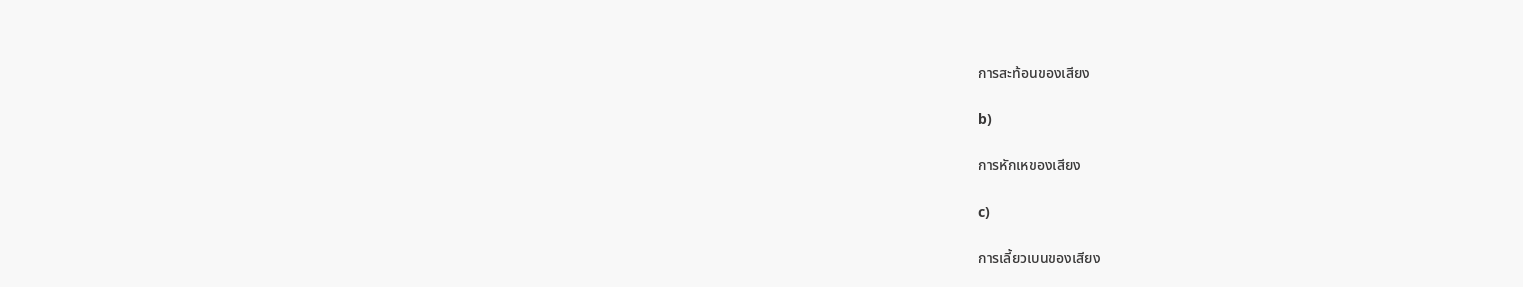การสะท้อนของเสียง

b)

การหักเหของเสียง

c)

การเลี้ยวเบนของเสียง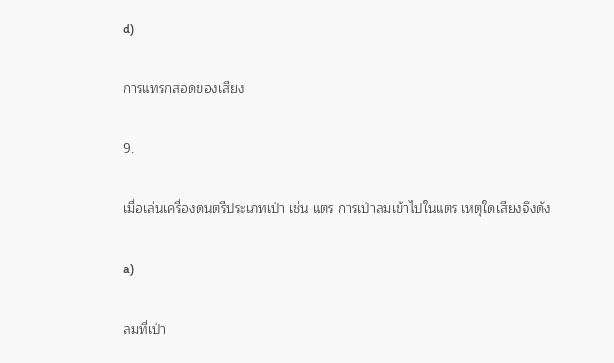d)

การแทรกสอดของเสียง

9.

เมื่อเล่นเครื่องดนตรีประเภทเป่า เช่น แตร การเป่าลมเข้าไปในแตร เหตุใดเสียงจึงดัง

a)

ลมที่เป่า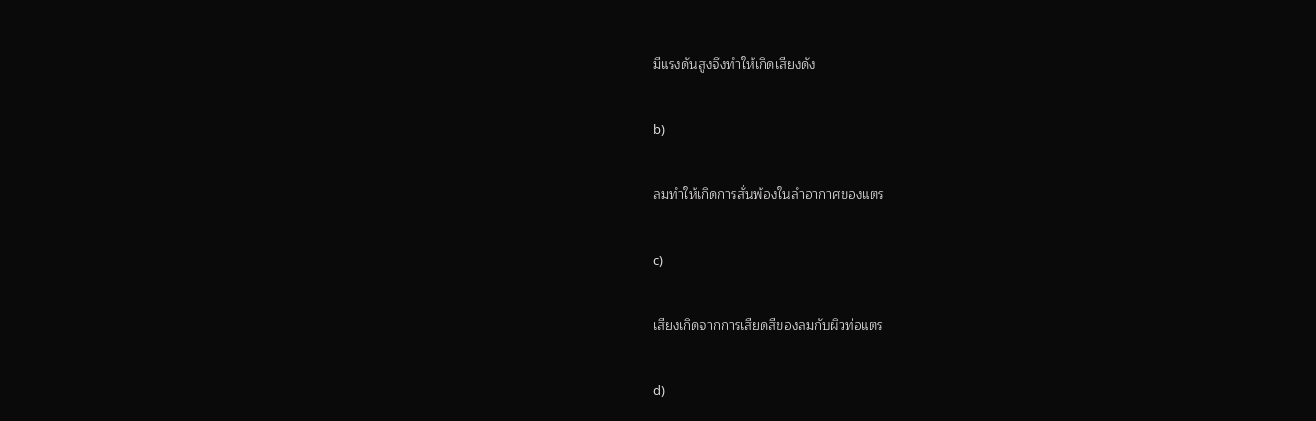มีแรงดันสูงจึงทําให้เกิดเสียงดัง

b)

ลมทําให้เกิดการสั่นพ้องในลําอากาศของแตร

c)

เสียงเกิดจากการเสียดสีของลมกับผิวท่อแตร

d)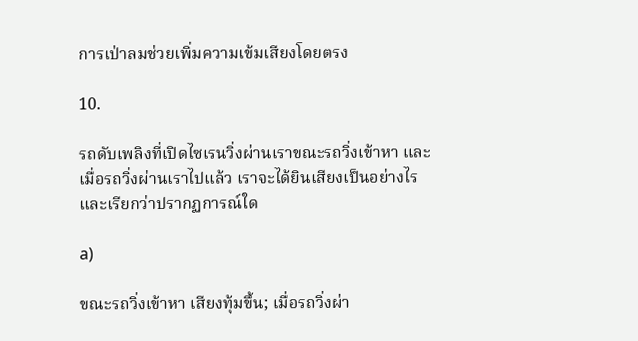การเป่าลมช่วยเพิ่มความเข้มเสียงโดยตรง

10.

รถดับเพลิงที่เปิดไซเรนวิ่งผ่านเราขณะรถวิ่งเข้าหา และเมื่อรถวิ่งผ่านเราไปแล้ว เราจะได้ยินเสียงเป็นอย่างไร และเรียกว่าปรากฏการณ์ใด

a)

ขณะรถวิ่งเข้าหา เสียงทุ้มขึ้น; เมื่อรถวิ่งผ่า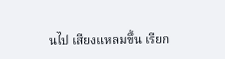นไป เสียงแหลมขึ้น เรียก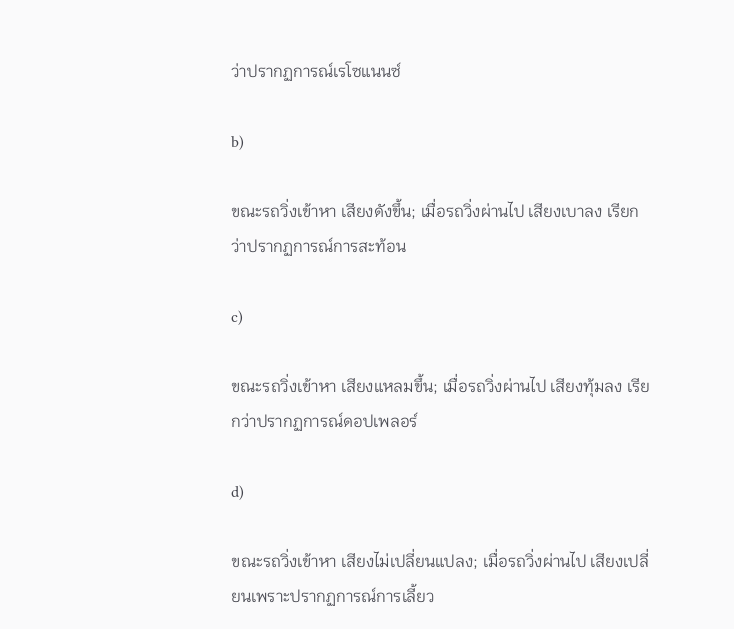ว่าปรากฏการณ์เรโซแนนซ์

b)

ขณะรถวิ่งเข้าหา เสียงดังขึ้น; เมื่อรถวิ่งผ่านไป เสียงเบาลง เรียกว่าปรากฏการณ์การสะท้อน

c)

ขณะรถวิ่งเข้าหา เสียงแหลมขึ้น; เมื่อรถวิ่งผ่านไป เสียงทุ้มลง เรียกว่าปรากฏการณ์ดอปเพลอร์

d)

ขณะรถวิ่งเข้าหา เสียงไม่เปลี่ยนแปลง; เมื่อรถวิ่งผ่านไป เสียงเปลี่ยนเพราะปรากฏการณ์การเลี้ยว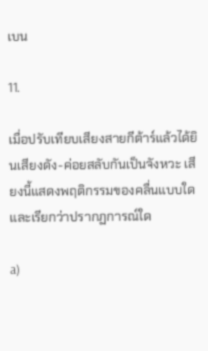เบน

11.

เมื่อปรับเทียบเสียงสายกีต้าร์แล้วได้ยินเสียงดัง-ค่อยสลับกันเป็นจังหวะ เสียงนี้แสดงพฤติกรรมของคลื่นแบบใด และเรียกว่าปรากฏการณ์ใด

a)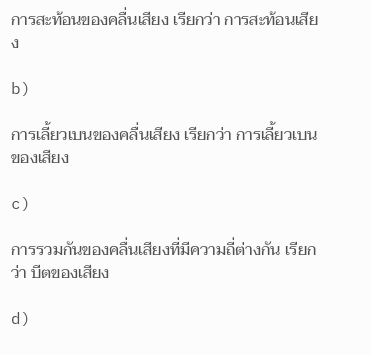การสะท้อนของคลื่นเสียง เรียกว่า การสะท้อนเสียง

b)

การเลี้ยวเบนของคลื่นเสียง เรียกว่า การเลี้ยวเบนของเสียง

c)

การรวมกันของคลื่นเสียงที่มีความถี่ต่างกัน เรียกว่า บีตของเสียง

d)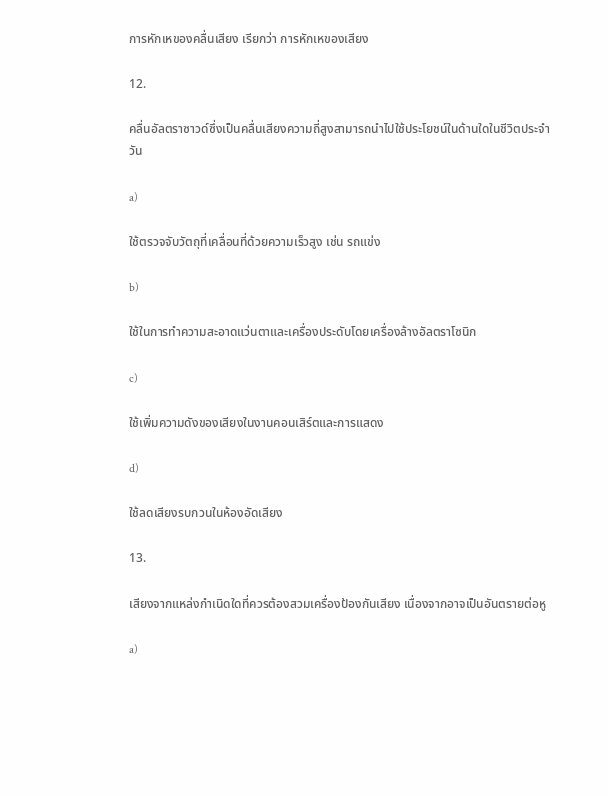การหักเหของคลื่นเสียง เรียกว่า การหักเหของเสียง

12.

คลื่นอัลตราซาวด์ซึ่งเป็นคลื่นเสียงความถี่สูงสามารถนําไปใช้ประโยชน์ในด้านใดในชีวิตประจําวัน

a)

ใช้ตรวจจับวัตถุที่เคลื่อนที่ด้วยความเร็วสูง เช่น รถแข่ง

b)

ใช้ในการทําความสะอาดแว่นตาและเครื่องประดับโดยเครื่องล้างอัลตราโซนิก

c)

ใช้เพิ่มความดังของเสียงในงานคอนเสิร์ตและการแสดง

d)

ใช้ลดเสียงรบกวนในห้องอัดเสียง

13.

เสียงจากแหล่งกําเนิดใดที่ควรต้องสวมเครื่องป้องกันเสียง เนื่องจากอาจเป็นอันตรายต่อหู

a)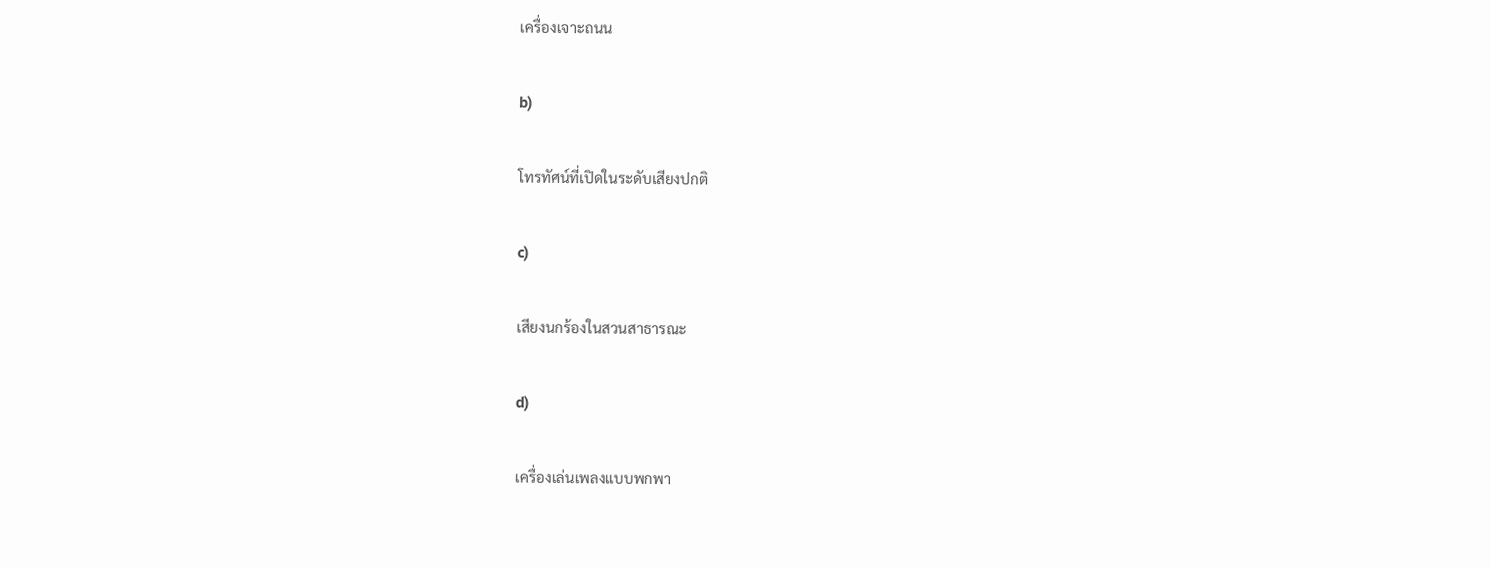เครื่องเจาะถนน

b)

โทรทัศน์ที่เปิดในระดับเสียงปกติ

c)

เสียงนกร้องในสวนสาธารณะ

d)

เครื่องเล่นเพลงแบบพกพา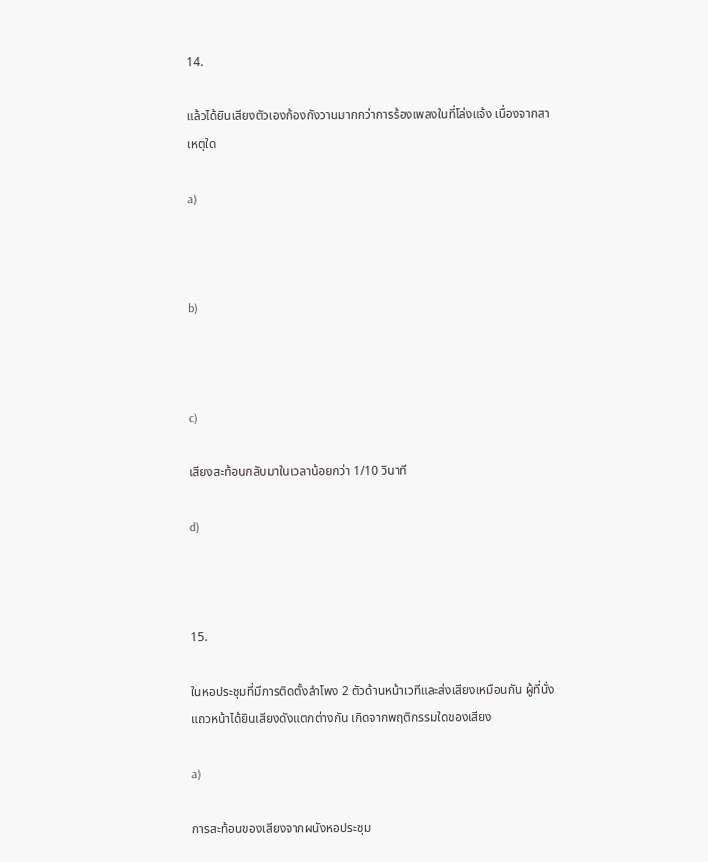14.

แล้วได้ยินเสียงตัวเองก้องกังวานมากกว่าการร้องเพลงในที่โล่งแจ้ง เนื่องจากสาเหตุใด

a)



b)



c)

เสียงสะท้อนกลับมาในเวลาน้อยกว่า 1/10 วินาที

d)



15.

ในหอประชุมที่มีการติดตั้งลําโพง 2 ตัวด้านหน้าเวทีและส่งเสียงเหมือนกัน ผู้ที่นั่งแถวหน้าได้ยินเสียงดังแตกต่างกัน เกิดจากพฤติกรรมใดของเสียง

a)

การสะท้อนของเสียงจากผนังหอประชุม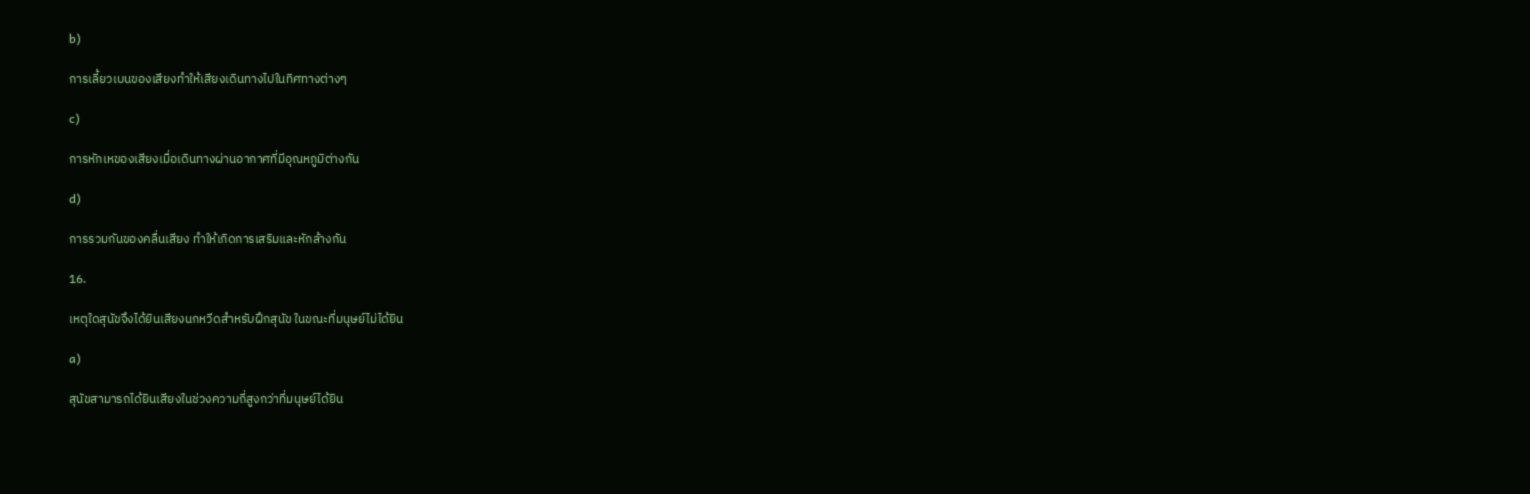b)

การเลี้ยวเบนของเสียงทําให้เสียงเดินทางไปในทิศทางต่างๆ

c)

การหักเหของเสียงเมื่อเดินทางผ่านอากาศที่มีอุณหภูมิต่างกัน

d)

การรวมกันของคลื่นเสียง ทําให้เกิดการเสริมและหักล้างกัน

16.

เหตุใดสุนัขจึงได้ยินเสียงนกหวีดสําหรับฝึกสุนัข ในขณะที่มนุษย์ไม่ได้ยิน

a)

สุนัขสามารถได้ยินเสียงในช่วงความถี่สูงกว่าที่มนุษย์ได้ยิน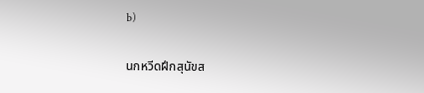b)

นกหวีดฝึกสุนัขส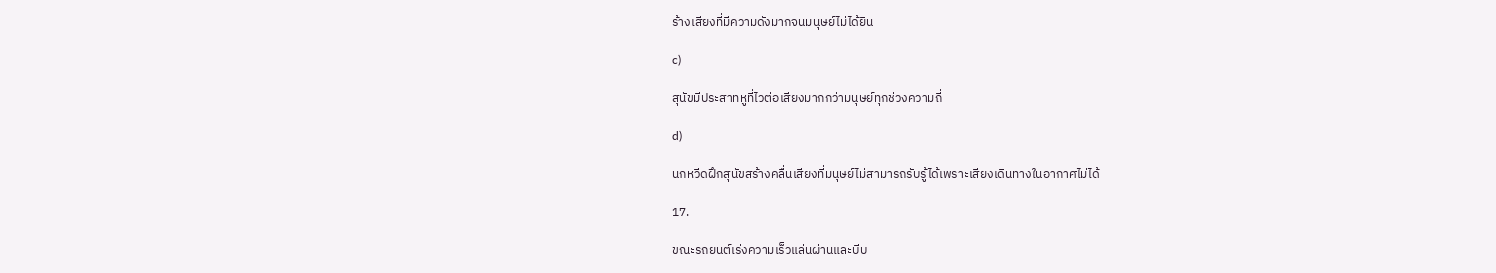ร้างเสียงที่มีความดังมากจนมนุษย์ไม่ได้ยิน

c)

สุนัขมีประสาทหูที่ไวต่อเสียงมากกว่ามนุษย์ทุกช่วงความถี่

d)

นกหวีดฝึกสุนัขสร้างคลื่นเสียงที่มนุษย์ไม่สามารถรับรู้ได้เพราะเสียงเดินทางในอากาศไม่ได้

17.

ขณะรถยนต์เร่งความเร็วแล่นผ่านและบีบ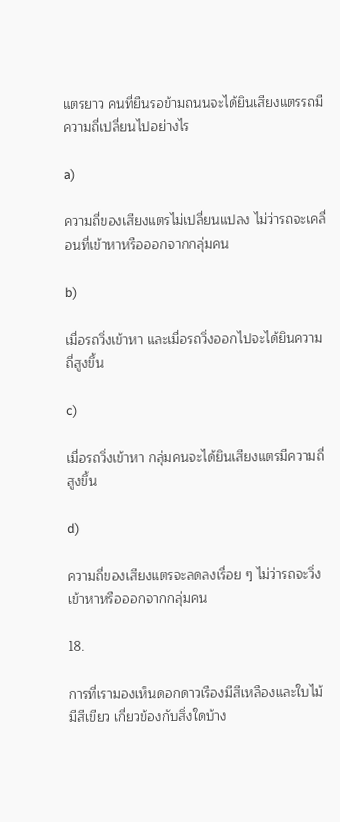แตรยาว คนที่ยืนรอข้ามถนนจะได้ยินเสียงแตรรถมีความถี่เปลี่ยนไปอย่างไร

a)

ความถี่ของเสียงแตรไม่เปลี่ยนแปลง ไม่ว่ารถจะเคลื่อนที่เข้าหาหรือออกจากกลุ่มคน

b)

เมื่อรถวิ่งเข้าหา และเมื่อรถวิ่งออกไปจะได้ยินความถี่สูงขึ้น

c)

เมื่อรถวิ่งเข้าหา กลุ่มคนจะได้ยินเสียงแตรมีความถี่สูงขึ้น

d)

ความถี่ของเสียงแตรจะลดลงเรื่อย ๆ ไม่ว่ารถจะวิ่งเข้าหาหรือออกจากกลุ่มคน

18.

การที่เรามองเห็นดอกดาวเรืองมีสีเหลืองและใบไม้มีสีเขียว เกี่ยวข้องกับสิ่งใดบ้าง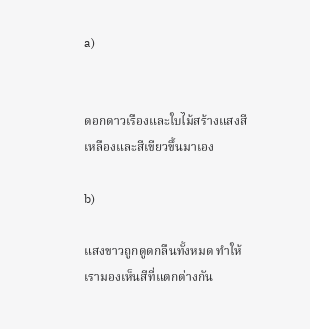a)


ดอกดาวเรืองและใบไม้สร้างแสงสีเหลืองและสีเขียวขึ้นมาเอง

b)

แสงขาวถูกดูดกลืนทั้งหมด ทําให้เรามองเห็นสีที่แตกต่างกัน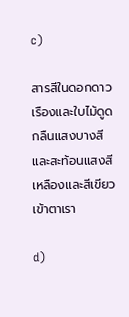c)

สารสีในดอกดาวเรืองและใบไม้ดูดกลืนแสงบางสีและสะท้อนแสงสีเหลืองและสีเขียวเข้าตาเรา

d)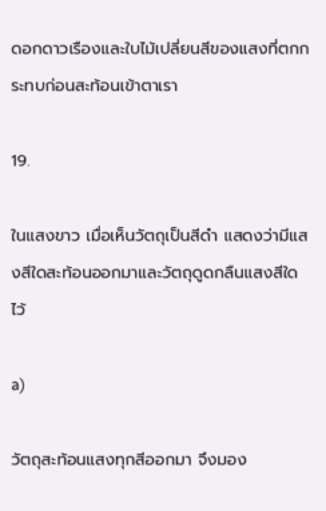ดอกดาวเรืองและใบไม้เปลี่ยนสีของแสงที่ตกกระทบก่อนสะท้อนเข้าตาเรา

19.

ในแสงขาว เมื่อเห็นวัตถุเป็นสีดํา แสดงว่ามีแสงสีใดสะท้อนออกมาและวัตถุดูดกลืนแสงสีใดไว้

a)

วัตถุสะท้อนแสงทุกสีออกมา จึงมอง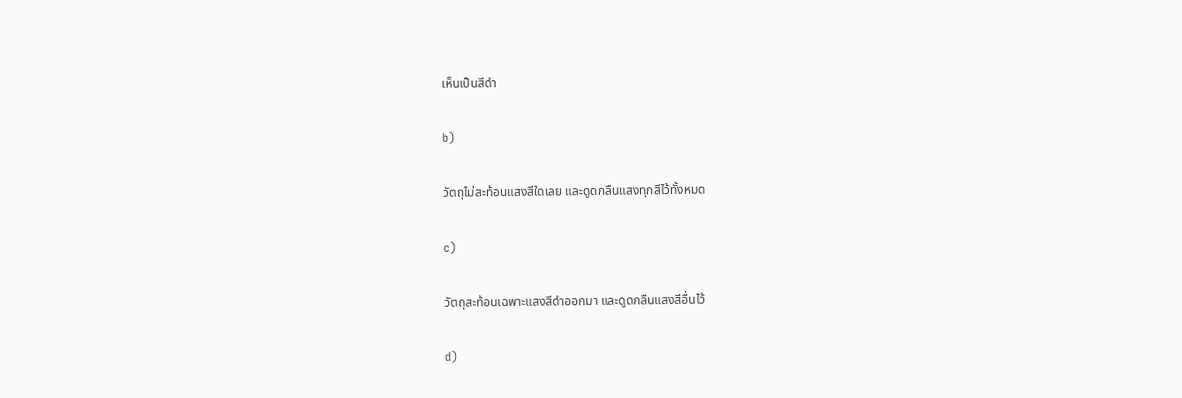เห็นเป็นสีดํา

b)

วัตถุไม่สะท้อนแสงสีใดเลย และดูดกลืนแสงทุกสีไว้ทั้งหมด

c)

วัตถุสะท้อนเฉพาะแสงสีดําออกมา และดูดกลืนแสงสีอื่นไว้

d)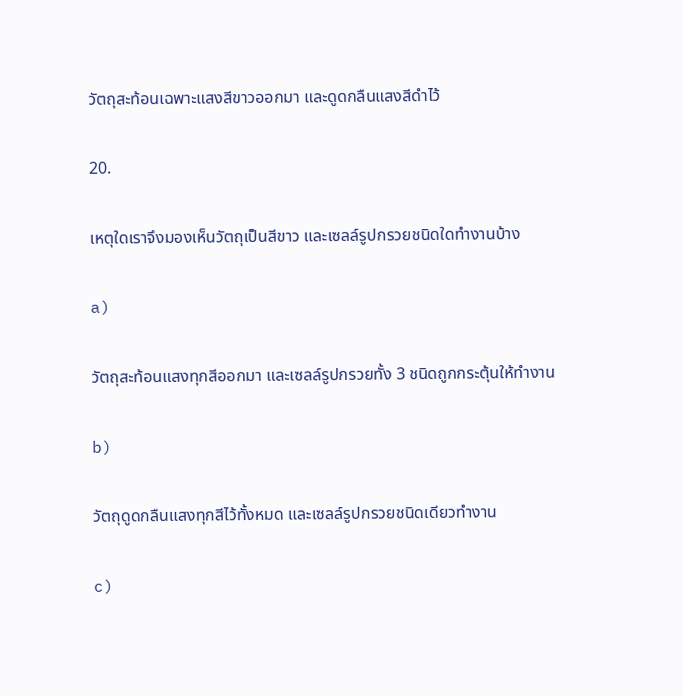วัตถุสะท้อนเฉพาะแสงสีขาวออกมา และดูดกลืนแสงสีดําไว้

20.

เหตุใดเราจึงมองเห็นวัตถุเป็นสีขาว และเซลล์รูปกรวยชนิดใดทํางานบ้าง

a)

วัตถุสะท้อนแสงทุกสีออกมา และเซลล์รูปกรวยทั้ง 3 ชนิดถูกกระตุ้นให้ทํางาน

b)

วัตถุดูดกลืนแสงทุกสีไว้ทั้งหมด และเซลล์รูปกรวยชนิดเดียวทํางาน

c)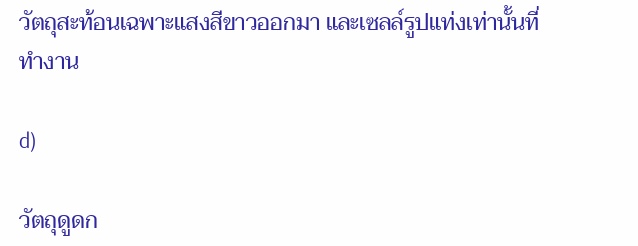วัตถุสะท้อนเฉพาะแสงสีขาวออกมา และเซลล์รูปแท่งเท่านั้นที่ทํางาน

d)

วัตถุดูดก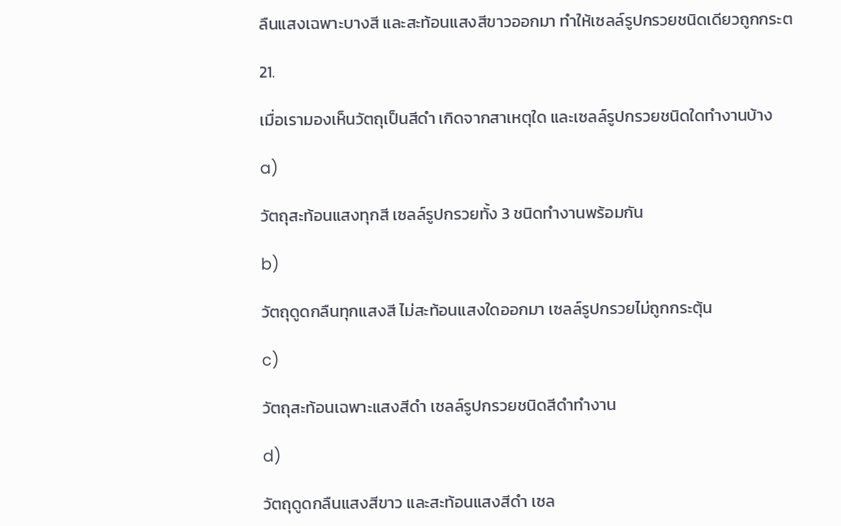ลืนแสงเฉพาะบางสี และสะท้อนแสงสีขาวออกมา ทําให้เซลล์รูปกรวยชนิดเดียวถูกกระต

21.

เมื่อเรามองเห็นวัตถุเป็นสีดํา เกิดจากสาเหตุใด และเซลล์รูปกรวยชนิดใดทํางานบ้าง

a)

วัตถุสะท้อนแสงทุกสี เซลล์รูปกรวยทั้ง 3 ชนิดทํางานพร้อมกัน

b)

วัตถุดูดกลืนทุกแสงสี ไม่สะท้อนแสงใดออกมา เซลล์รูปกรวยไม่ถูกกระตุ้น

c)

วัตถุสะท้อนเฉพาะแสงสีดํา เซลล์รูปกรวยชนิดสีดําทํางาน

d)

วัตถุดูดกลืนแสงสีขาว และสะท้อนแสงสีดํา เซล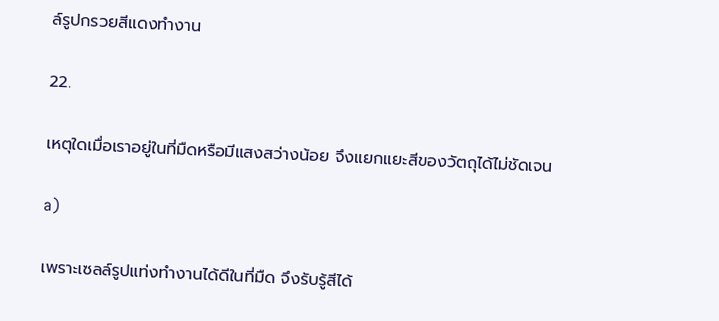ล์รูปกรวยสีแดงทํางาน

22.

เหตุใดเมื่อเราอยู่ในที่มืดหรือมีแสงสว่างน้อย จึงแยกแยะสีของวัตถุได้ไม่ชัดเจน

a)

เพราะเซลล์รูปแท่งทํางานได้ดีในที่มืด จึงรับรู้สีได้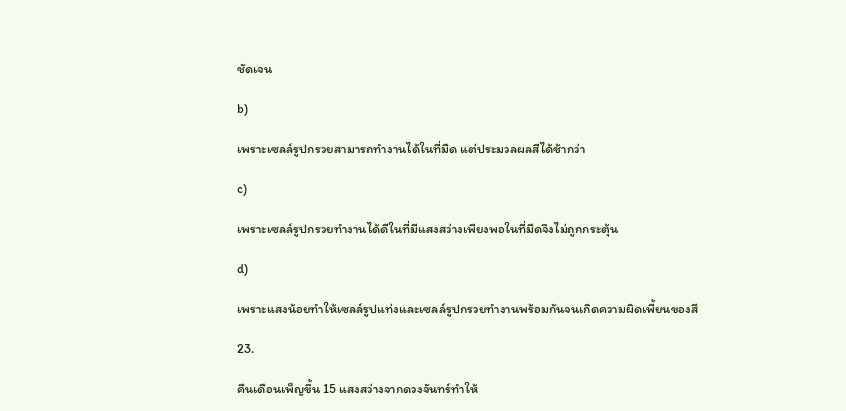ชัดเจน

b)

เพราะเซลล์รูปกรวยสามารถทํางานได้ในที่มืด แต่ประมวลผลสีได้ช้ากว่า

c)

เพราะเซลล์รูปกรวยทํางานได้ดีในที่มีแสงสว่างเพียงพอในที่มืดจึงไม่ถูกกระตุ้น

d)

เพราะแสงน้อยทําให้เซลล์รูปแท่งและเซลล์รูปกรวยทํางานพร้อมกันจนเกิดความผิดเพี้ยนของสี

23.

คืนเดือนเพ็ญขึ้น 15 แสงสว่างจากดวงจันทร์ทําให้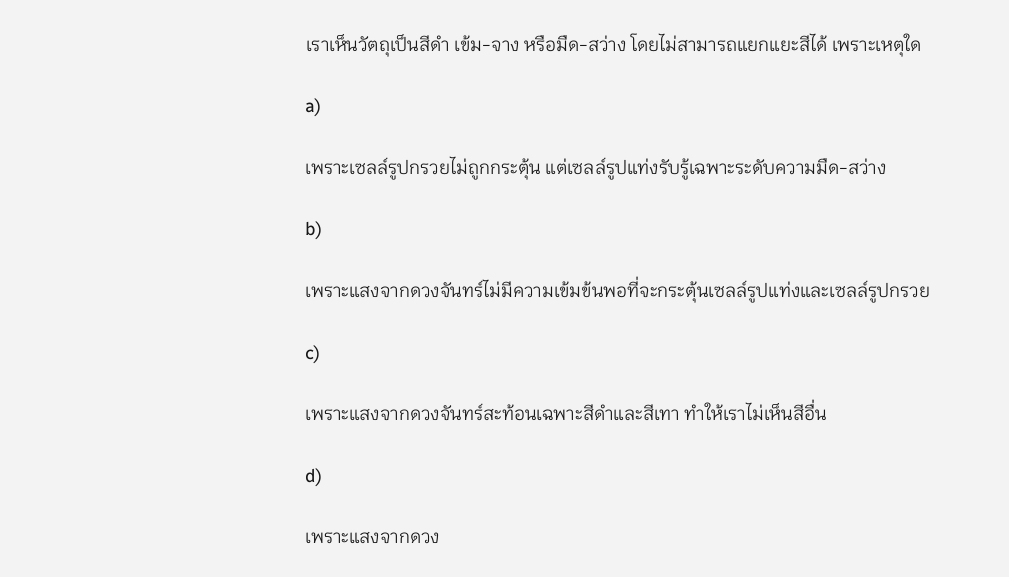เราเห็นวัตถุเป็นสีดํา เข้ม-จาง หรือมืด-สว่าง โดยไม่สามารถแยกแยะสีได้ เพราะเหตุใด

a)

เพราะเซลล์รูปกรวยไม่ถูกกระตุ้น แต่เซลล์รูปแท่งรับรู้เฉพาะระดับความมืด-สว่าง

b)

เพราะแสงจากดวงจันทร์ไม่มีความเข้มข้นพอที่จะกระตุ้นเซลล์รูปแท่งและเซลล์รูปกรวย

c)

เพราะแสงจากดวงจันทร์สะท้อนเฉพาะสีดําและสีเทา ทําให้เราไม่เห็นสีอื่น

d)

เพราะแสงจากดวง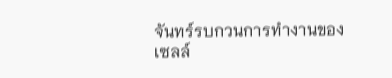จันทร์รบกวนการทํางานของเซลล์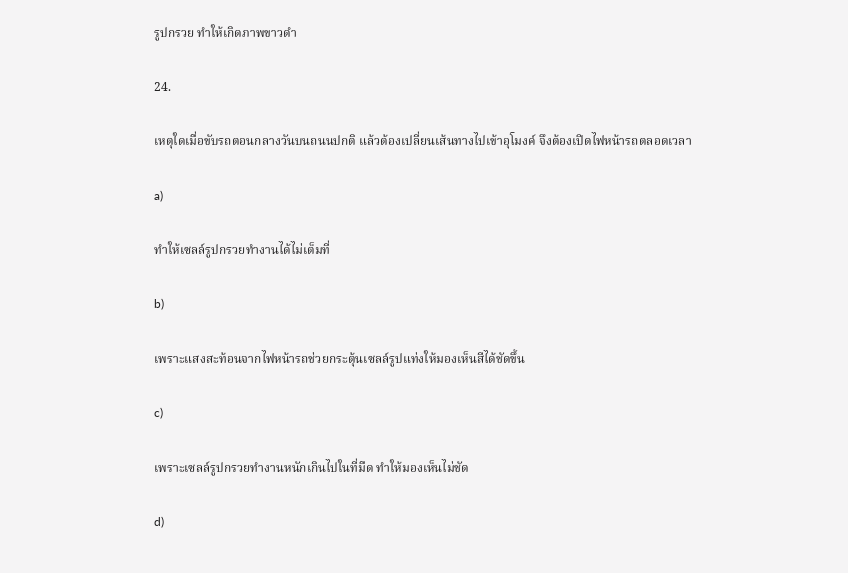รูปกรวย ทําให้เกิดภาพขาวดํา

24.

เหตุใดเมื่อขับรถตอนกลางวันบนถนนปกติ แล้วต้องเปลี่ยนเส้นทางไปเข้าอุโมงค์ จึงต้องเปิดไฟหน้ารถตลอดเวลา

a)

ทําให้เซลล์รูปกรวยทํางานได้ไม่เต็มที่

b)

เพราะแสงสะท้อนจากไฟหน้ารถช่วยกระตุ้นเซลล์รูปแท่งให้มองเห็นสีได้ชัดขึ้น

c)

เพราะเซลล์รูปกรวยทํางานหนักเกินไปในที่มืด ทําให้มองเห็นไม่ชัด

d)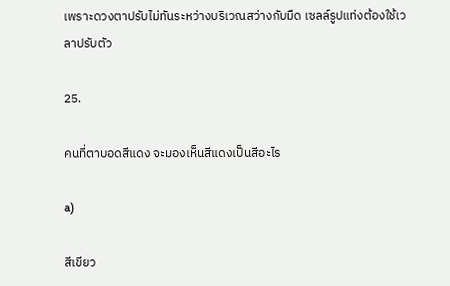เพราะดวงตาปรับไม่ทันระหว่างบริเวณสว่างกับมืด เซลล์รูปแท่งต้องใช้เวลาปรับตัว

25.

คนที่ตาบอดสีแดง จะมองเห็นสีแดงเป็นสีอะไร

a)

สีเขียว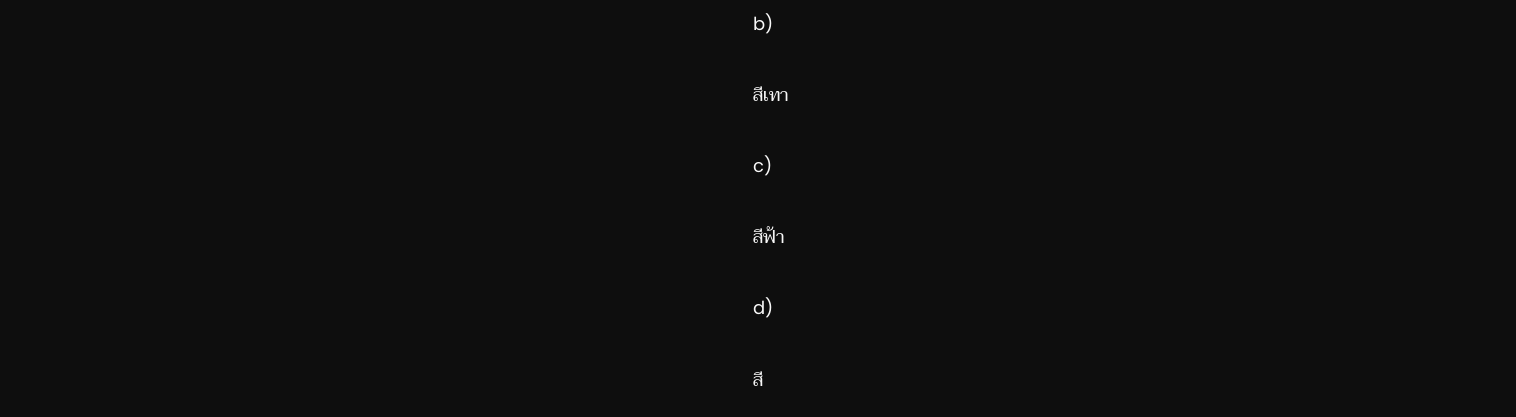b)

สีเทา

c)

สีฟ้า

d)

สี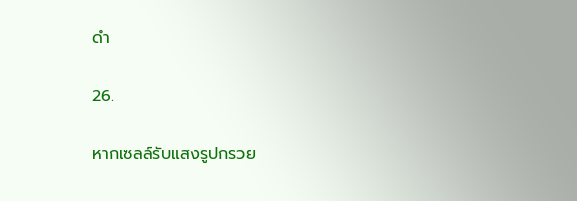ดํา

26.

หากเซลล์รับแสงรูปกรวย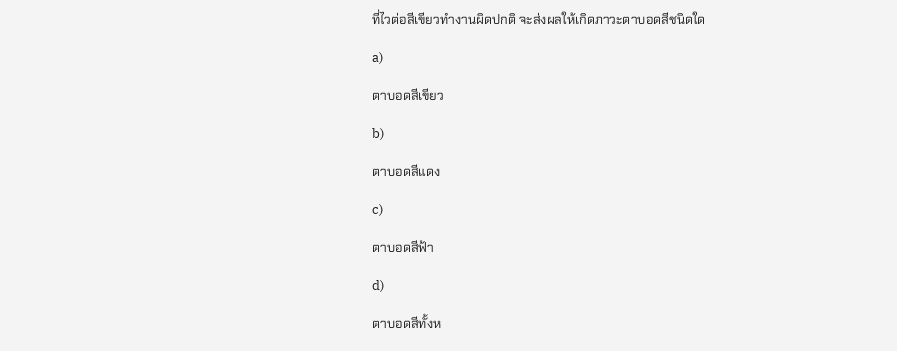ที่ไวต่อสีเขียวทํางานผิดปกติ จะส่งผลให้เกิดภาวะตาบอดสีชนิดใด

a)

ตาบอดสีเขียว

b)

ตาบอดสีแดง

c)

ตาบอดสีฟ้า

d)

ตาบอดสีทั้งห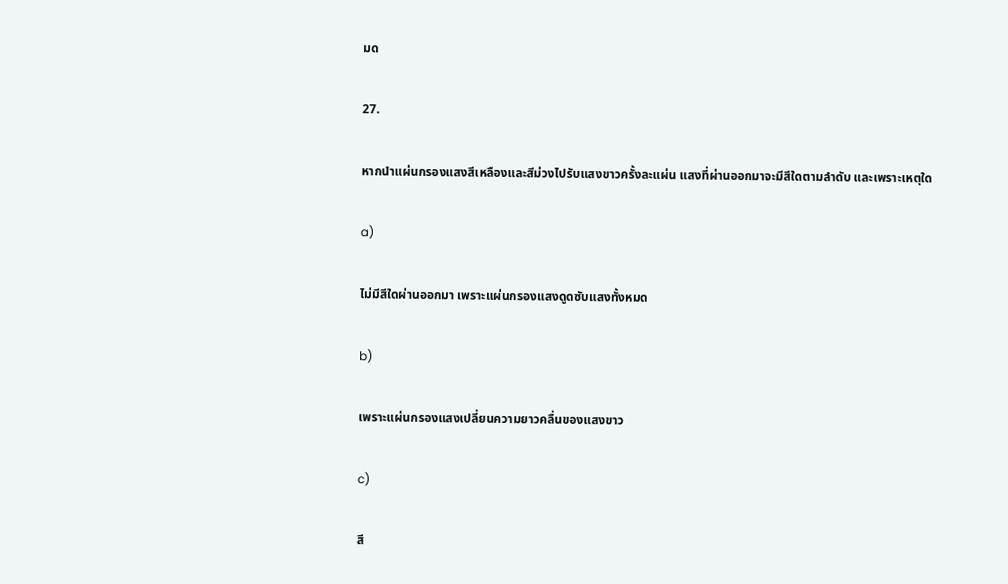มด

27.

หากนําแผ่นกรองแสงสีเหลืองและสีม่วงไปรับแสงขาวครั้งละแผ่น แสงที่ผ่านออกมาจะมีสีใดตามลําดับ และเพราะเหตุใด

a)

ไม่มีสีใดผ่านออกมา เพราะแผ่นกรองแสงดูดซับแสงทั้งหมด

b)

เพราะแผ่นกรองแสงเปลี่ยนความยาวคลื่นของแสงขาว

c)

สี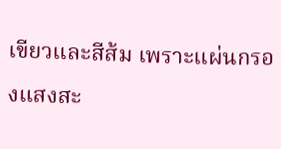เขียวและสีส้ม เพราะแผ่นกรองแสงสะ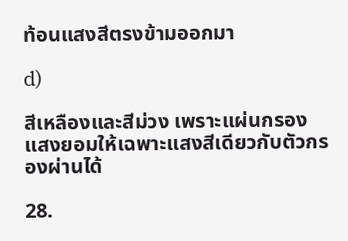ท้อนแสงสีตรงข้ามออกมา

d)

สีเหลืองและสีม่วง เพราะแผ่นกรองแสงยอมให้เฉพาะแสงสีเดียวกับตัวกรองผ่านได้

28.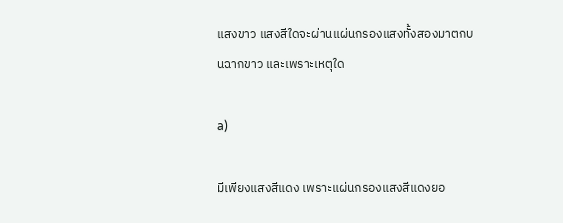แสงขาว แสงสีใดจะผ่านแผ่นกรองแสงทั้งสองมาตกบนฉากขาว และเพราะเหตุใด

a)

มีเพียงแสงสีแดง เพราะแผ่นกรองแสงสีแดงยอ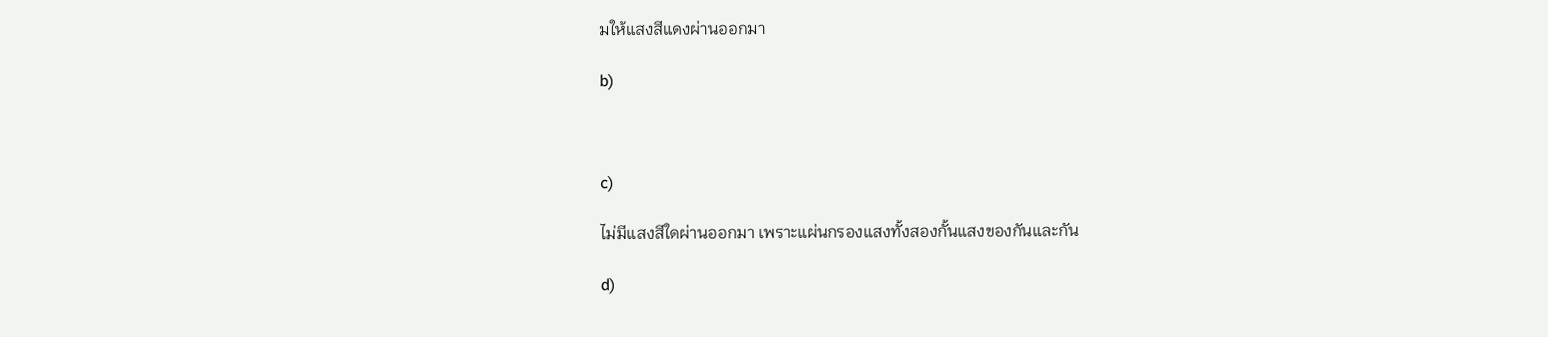มให้แสงสีแดงผ่านออกมา

b)



c)

ไม่มีแสงสีใดผ่านออกมา เพราะแผ่นกรองแสงทั้งสองกั้นแสงของกันและกัน

d)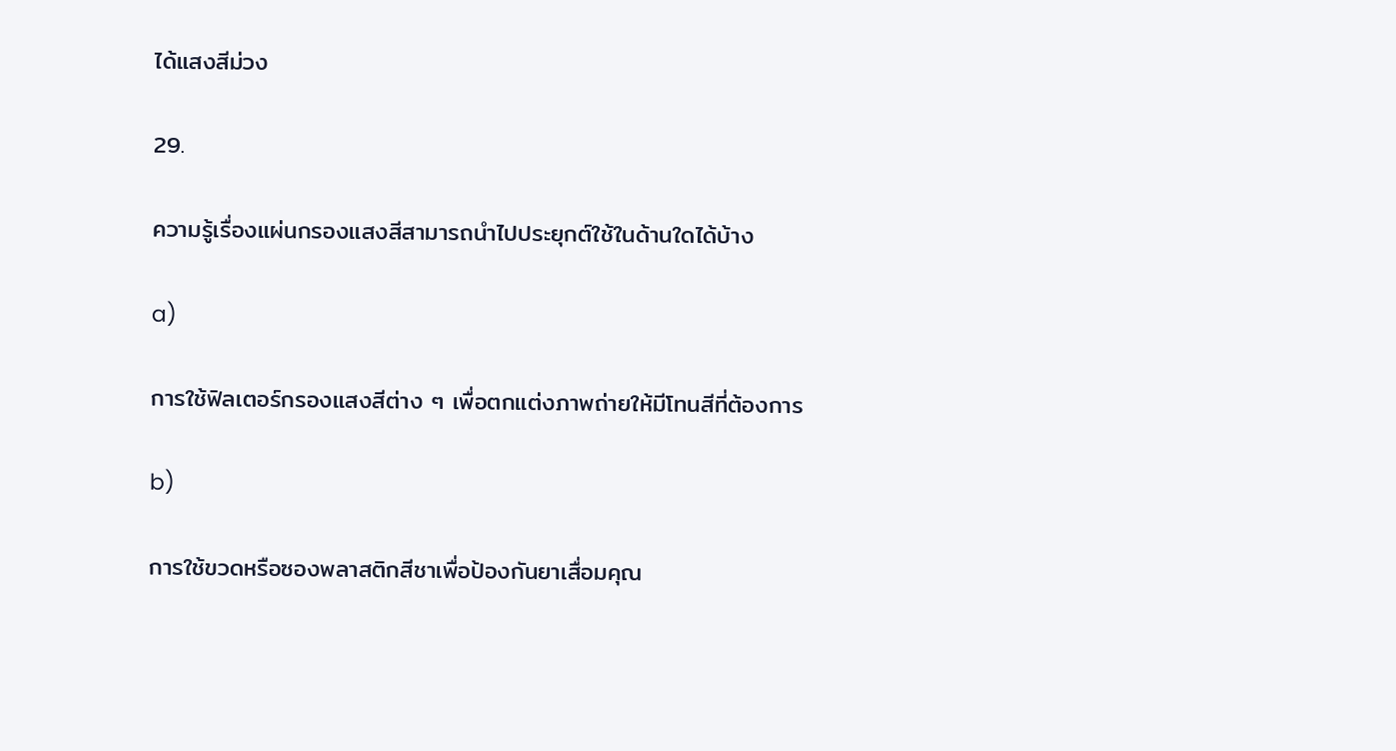ได้แสงสีม่วง

29.

ความรู้เรื่องแผ่นกรองแสงสีสามารถนําไปประยุกต์ใช้ในด้านใดได้บ้าง

a)

การใช้ฟิลเตอร์กรองแสงสีต่าง ๆ เพื่อตกแต่งภาพถ่ายให้มีโทนสีที่ต้องการ

b)

การใช้ขวดหรือซองพลาสติกสีชาเพื่อป้องกันยาเสื่อมคุณ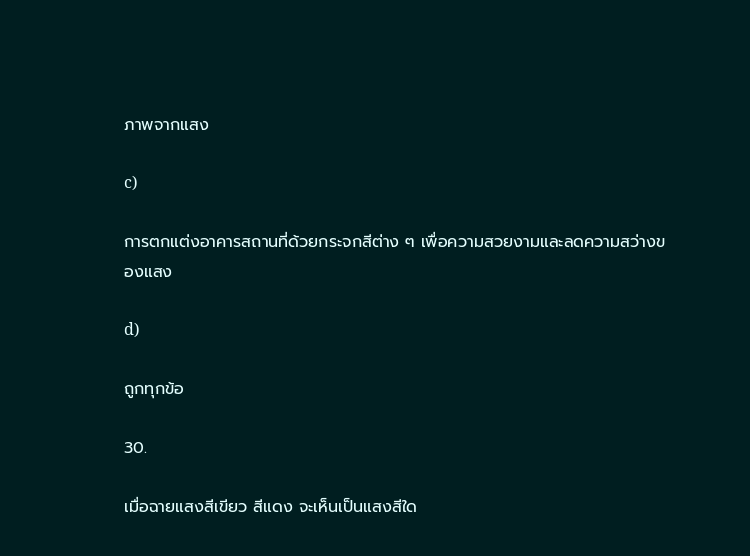ภาพจากแสง

c)

การตกแต่งอาคารสถานที่ด้วยกระจกสีต่าง ๆ เพื่อความสวยงามและลดความสว่างของแสง

d)

ถูกทุกข้อ

30.

เมื่อฉายแสงสีเขียว สีแดง จะเห็นเป็นแสงสีใด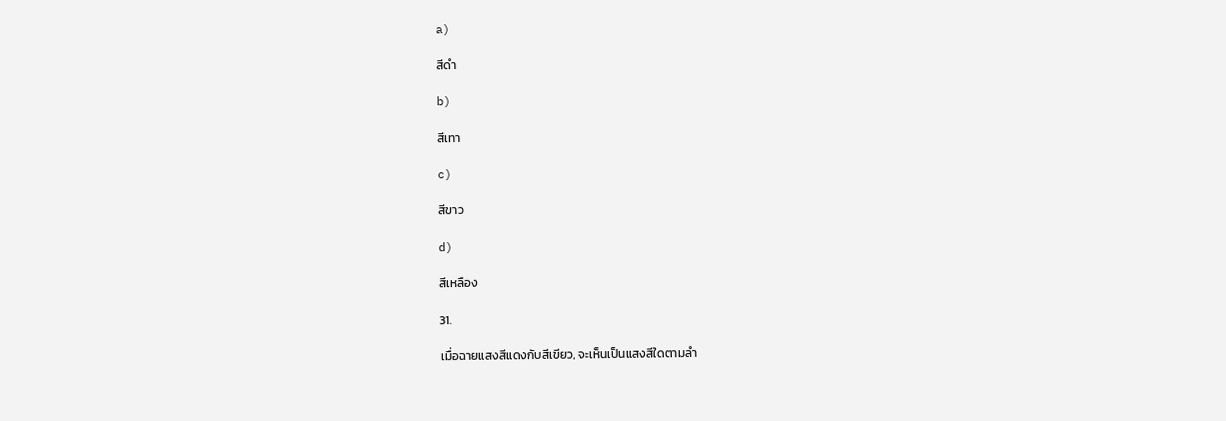a)

สีดํา

b)

สีเทา

c)

สีขาว

d)

สีเหลือง

31.

เมื่อฉายแสงสีแดงกับสีเขียว, จะเห็นเป็นแสงสีใดตามลํา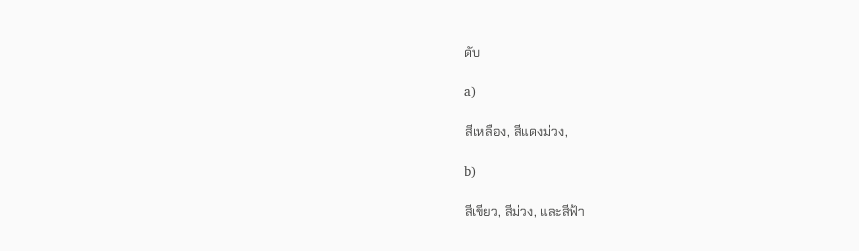ดับ

a)

สีเหลือง, สีแดงม่วง,

b)

สีเขียว, สีม่วง, และสีฟ้า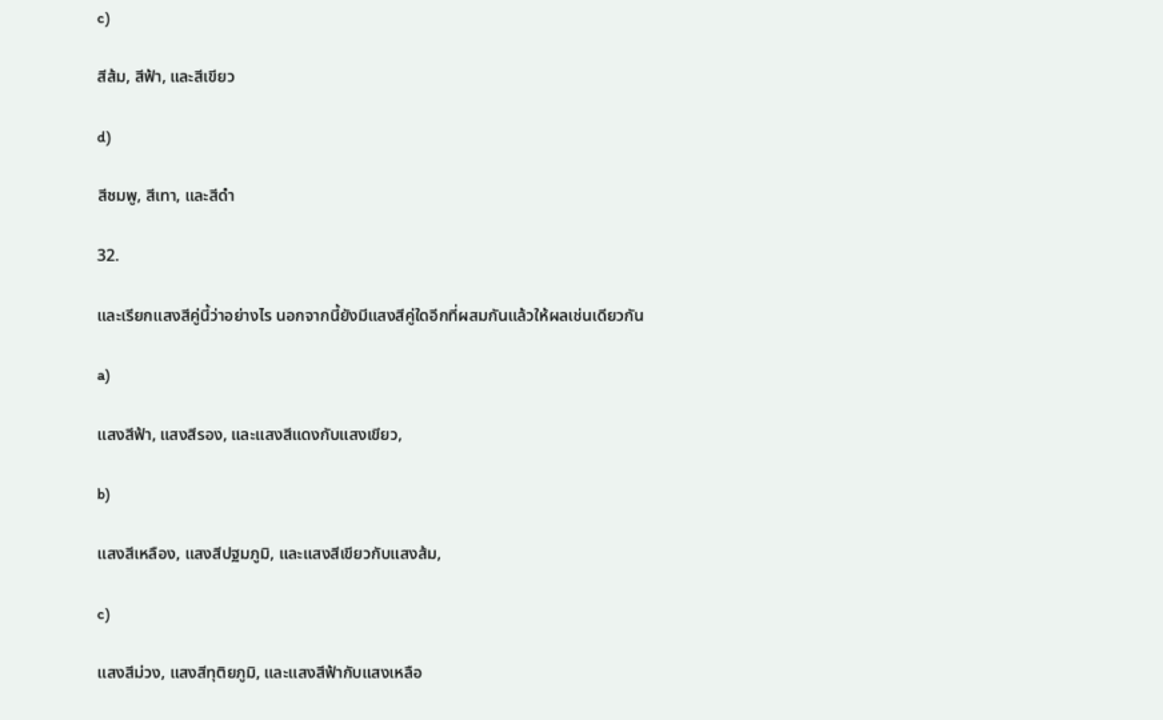c)

สีส้ม, สีฟ้า, และสีเขียว

d)

สีชมพู, สีเทา, และสีดํา

32.

และเรียกแสงสีคู่นี้ว่าอย่างไร นอกจากนี้ยังมีแสงสีคู่ใดอีกที่ผสมกันแล้วให้ผลเช่นเดียวกัน

a)

แสงสีฟ้า, แสงสีรอง, และแสงสีแดงกับแสงเขียว,

b)

แสงสีเหลือง, แสงสีปฐมภูมิ, และแสงสีเขียวกับแสงส้ม,

c)

แสงสีม่วง, แสงสีทุติยภูมิ, และแสงสีฟ้ากับแสงเหลือ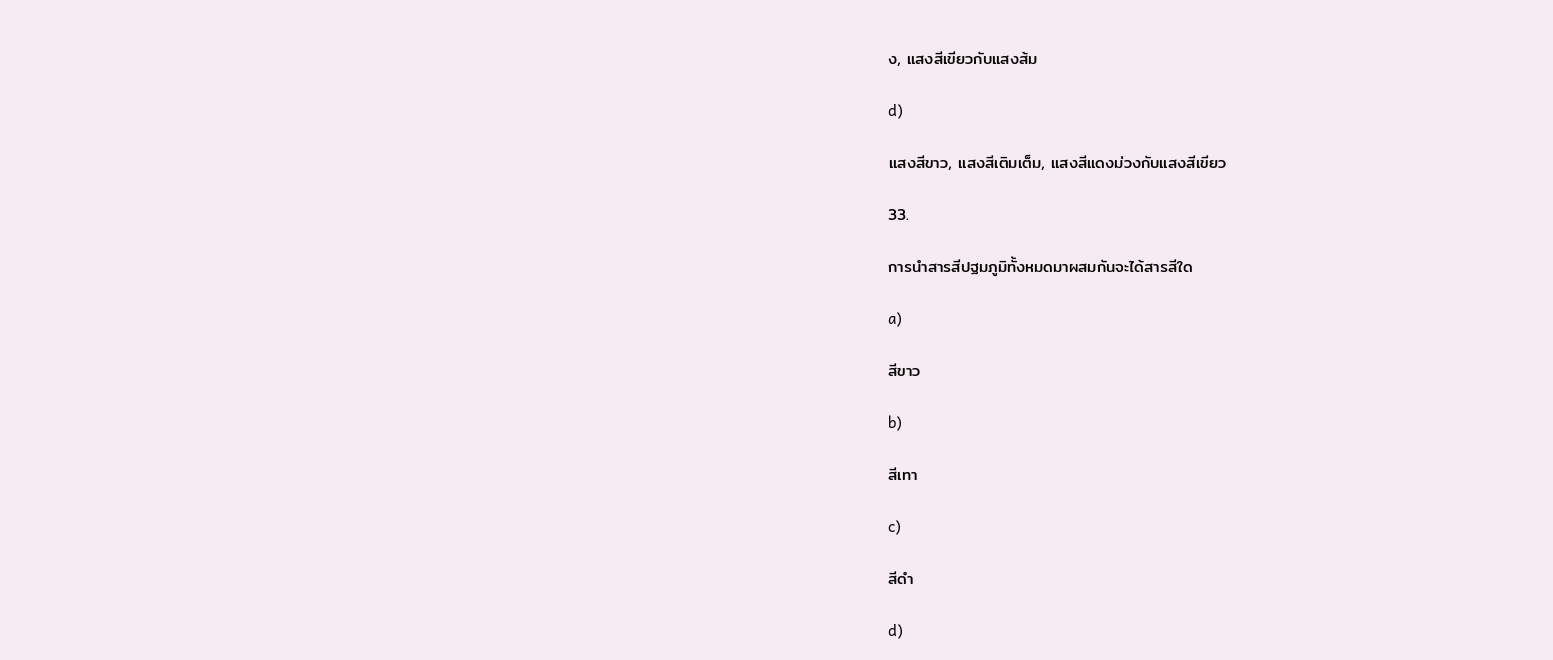ง, แสงสีเขียวกับแสงส้ม

d)

แสงสีขาว, แสงสีเติมเต็ม, แสงสีแดงม่วงกับแสงสีเขียว

33.

การนําสารสีปฐมภูมิทั้งหมดมาผสมกันจะได้สารสีใด

a)

สีขาว

b)

สีเทา

c)

สีดํา

d)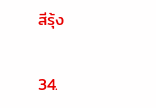สีรุ้ง

34.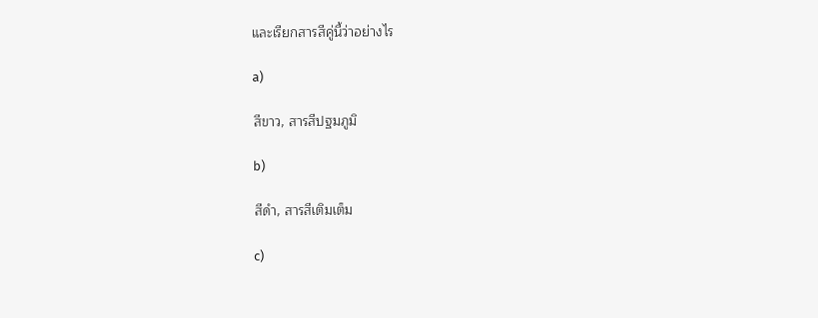และเรียกสารสีคู่นี้ว่าอย่างไร

a)

สีขาว, สารสีปฐมภูมิ

b)

สีดํา, สารสีเติมเต็ม

c)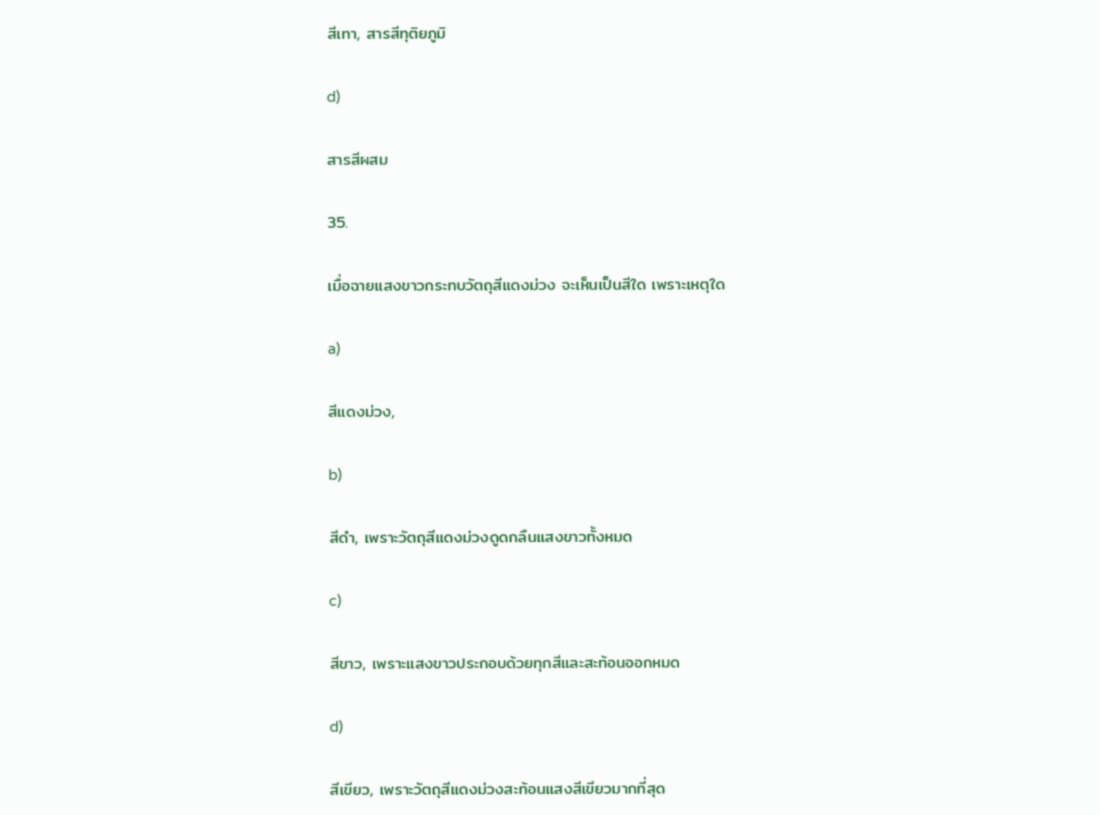สีเทา, สารสีทุติยภูมิ

d)

สารสีผสม

35.

เมื่อฉายแสงขาวกระทบวัตถุสีแดงม่วง จะเห็นเป็นสีใด เพราะเหตุใด

a)

สีแดงม่วง,

b)

สีดํา, เพราะวัตถุสีแดงม่วงดูดกลืนแสงขาวทั้งหมด

c)

สีขาว, เพราะแสงขาวประกอบด้วยทุกสีและสะท้อนออกหมด

d)

สีเขียว, เพราะวัตถุสีแดงม่วงสะท้อนแสงสีเขียวมากที่สุด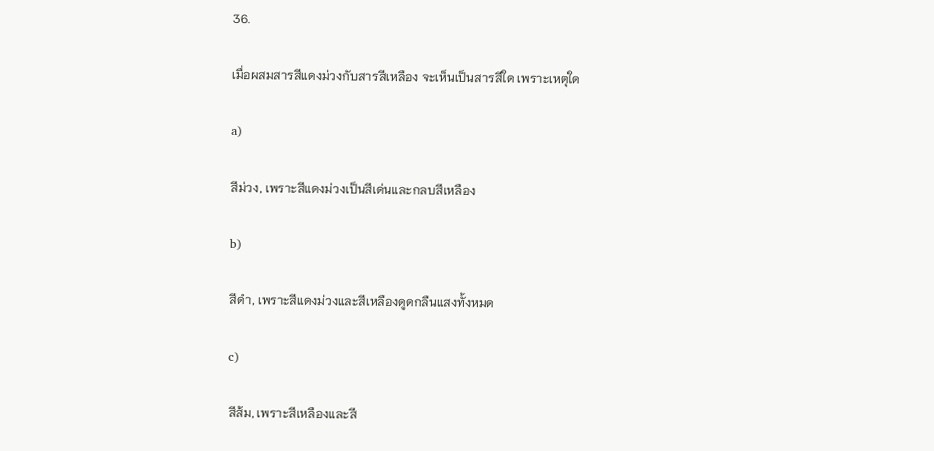36.

เมื่อผสมสารสีแดงม่วงกับสารสีเหลือง จะเห็นเป็นสารสีใด เพราะเหตุใด

a)

สีม่วง, เพราะสีแดงม่วงเป็นสีเด่นและกลบสีเหลือง

b)

สีดํา, เพราะสีแดงม่วงและสีเหลืองดูดกลืนแสงทั้งหมด

c)

สีส้ม, เพราะสีเหลืองและสี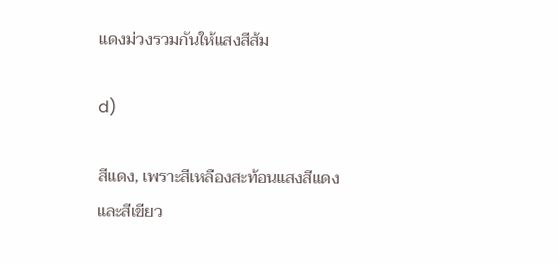แดงม่วงรวมกันให้แสงสีส้ม

d)

สีแดง, เพราะสีเหลืองสะท้อนแสงสีแดงและสีเขียว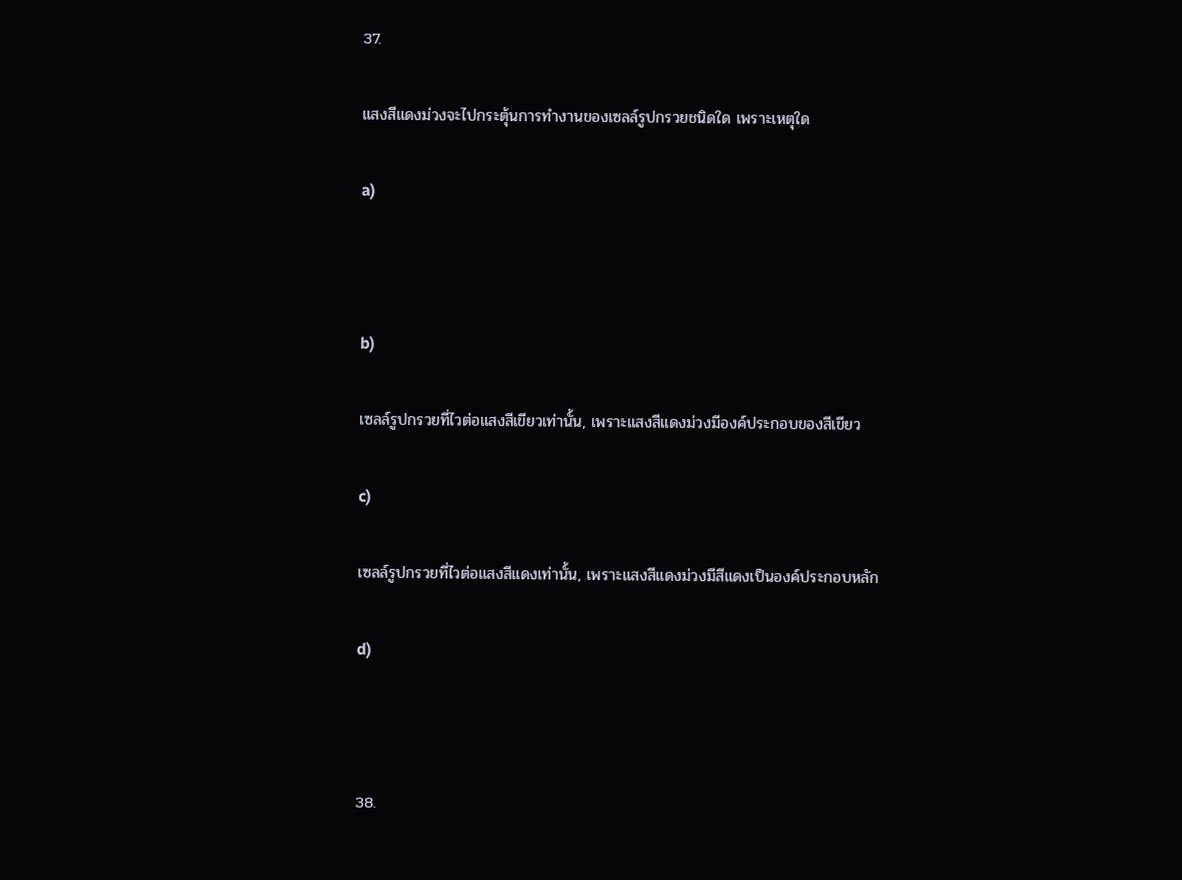37.

แสงสีแดงม่วงจะไปกระตุ้นการทํางานของเซลล์รูปกรวยชนิดใด เพราะเหตุใด

a)



b)

เซลล์รูปกรวยที่ไวต่อแสงสีเขียวเท่านั้น, เพราะแสงสีแดงม่วงมีองค์ประกอบของสีเขียว

c)

เซลล์รูปกรวยที่ไวต่อแสงสีแดงเท่านั้น, เพราะแสงสีแดงม่วงมีสีแดงเป็นองค์ประกอบหลัก

d)



38.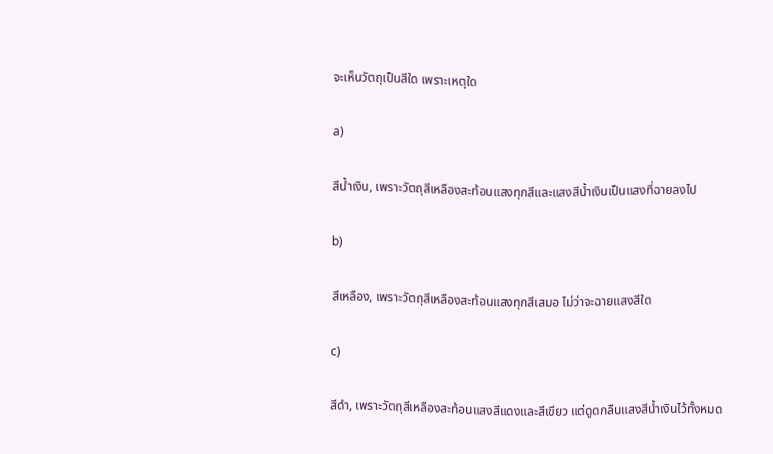จะเห็นวัตถุเป็นสีใด เพราะเหตุใด

a)

สีน้ำเงิน, เพราะวัตถุสีเหลืองสะท้อนแสงทุกสีและแสงสีน้ำเงินเป็นแสงที่ฉายลงไป

b)

สีเหลือง, เพราะวัตถุสีเหลืองสะท้อนแสงทุกสีเสมอ ไม่ว่าจะฉายแสงสีใด

c)

สีดำ, เพราะวัตถุสีเหลืองสะท้อนแสงสีแดงและสีเขียว แต่ดูดกลืนแสงสีน้ำเงินไว้ทั้งหมด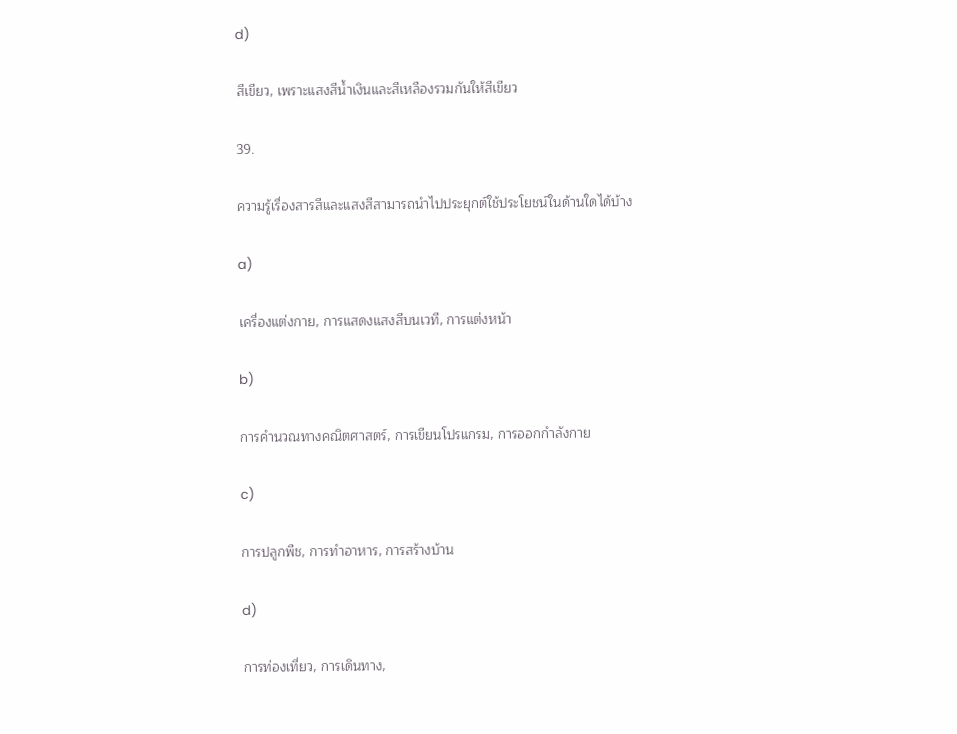d)

สีเขียว, เพราะแสงสีน้ำเงินและสีเหลืองรวมกันให้สีเขียว

39.

ความรู้เรื่องสารสีและแสงสีสามารถนําไปประยุกต์ใช้ประโยชน์ในด้านใดได้บ้าง

a)

เครื่องแต่งกาย, การแสดงแสงสีบนเวที, การแต่งหน้า

b)

การคํานวณทางคณิตศาสตร์, การเขียนโปรแกรม, การออกกําลังกาย

c)

การปลูกพืช, การทําอาหาร, การสร้างบ้าน

d)

การท่องเที่ยว, การเดินทาง,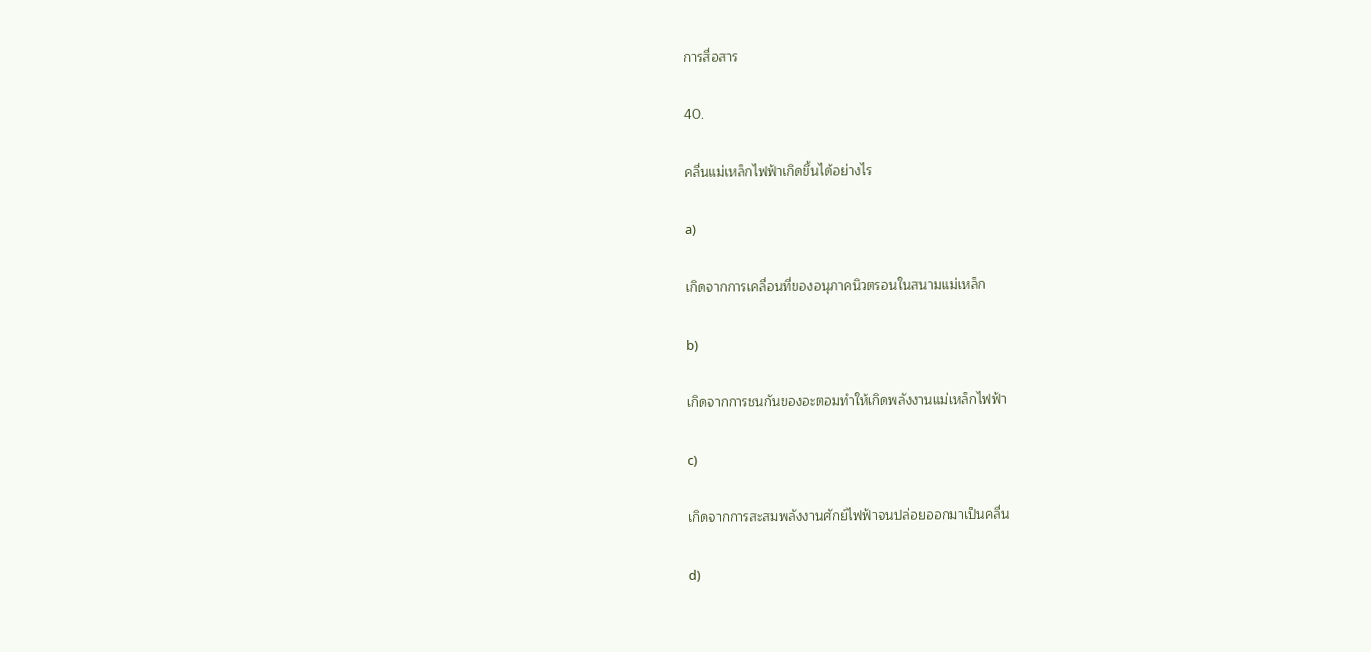การสื่อสาร

40.

คลื่นแม่เหล็กไฟฟ้าเกิดขึ้นได้อย่างไร

a)

เกิดจากการเคลื่อนที่ของอนุภาคนิวตรอนในสนามแม่เหล็ก

b)

เกิดจากการชนกันของอะตอมทําให้เกิดพลังงานแม่เหล็กไฟฟ้า

c)

เกิดจากการสะสมพลังงานศักย์ไฟฟ้าจนปล่อยออกมาเป็นคลื่น

d)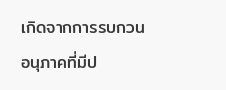เกิดจากการรบกวนอนุภาคที่มีป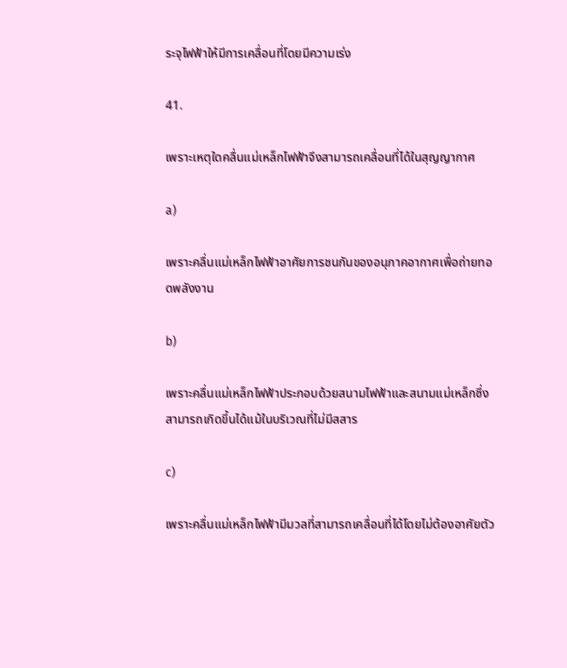ระจุไฟฟ้าให้มีการเคลื่อนที่โดยมีความเร่ง

41.

เพราะเหตุใดคลื่นแม่เหล็กไฟฟ้าจึงสามารถเคลื่อนที่ได้ในสุญญากาศ

a)

เพราะคลื่นแม่เหล็กไฟฟ้าอาศัยการชนกันของอนุภาคอากาศเพื่อถ่ายทอดพลังงาน

b)

เพราะคลื่นแม่เหล็กไฟฟ้าประกอบด้วยสนามไฟฟ้าและสนามแม่เหล็กซึ่งสามารถเกิดขึ้นได้แม้ในบริเวณที่ไม่มีสสาร

c)

เพราะคลื่นแม่เหล็กไฟฟ้ามีมวลที่สามารถเคลื่อนที่ได้โดยไม่ต้องอาศัยตัว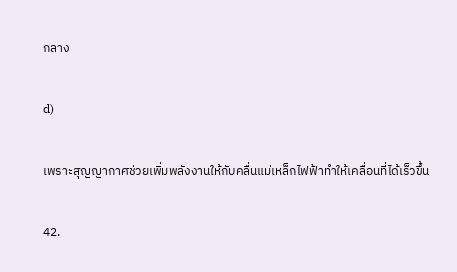กลาง

d)

เพราะสุญญากาศช่วยเพิ่มพลังงานให้กับคลื่นแม่เหล็กไฟฟ้าทําให้เคลื่อนที่ได้เร็วขึ้น

42.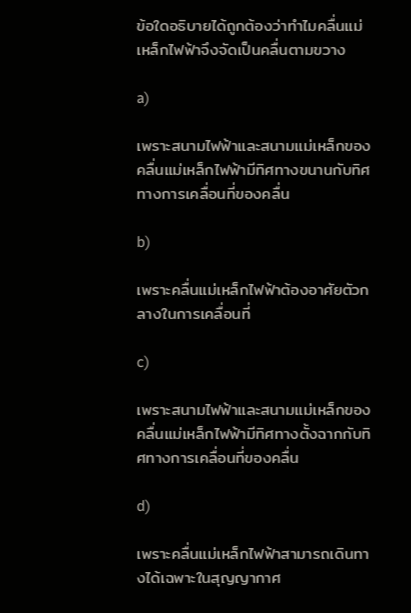ข้อใดอธิบายได้ถูกต้องว่าทําไมคลื่นแม่เหล็กไฟฟ้าจึงจัดเป็นคลื่นตามขวาง

a)

เพราะสนามไฟฟ้าและสนามแม่เหล็กของคลื่นแม่เหล็กไฟฟ้ามีทิศทางขนานกับทิศทางการเคลื่อนที่ของคลื่น

b)

เพราะคลื่นแม่เหล็กไฟฟ้าต้องอาศัยตัวกลางในการเคลื่อนที่

c)

เพราะสนามไฟฟ้าและสนามแม่เหล็กของคลื่นแม่เหล็กไฟฟ้ามีทิศทางตั้งฉากกับทิศทางการเคลื่อนที่ของคลื่น

d)

เพราะคลื่นแม่เหล็กไฟฟ้าสามารถเดินทางได้เฉพาะในสุญญากาศ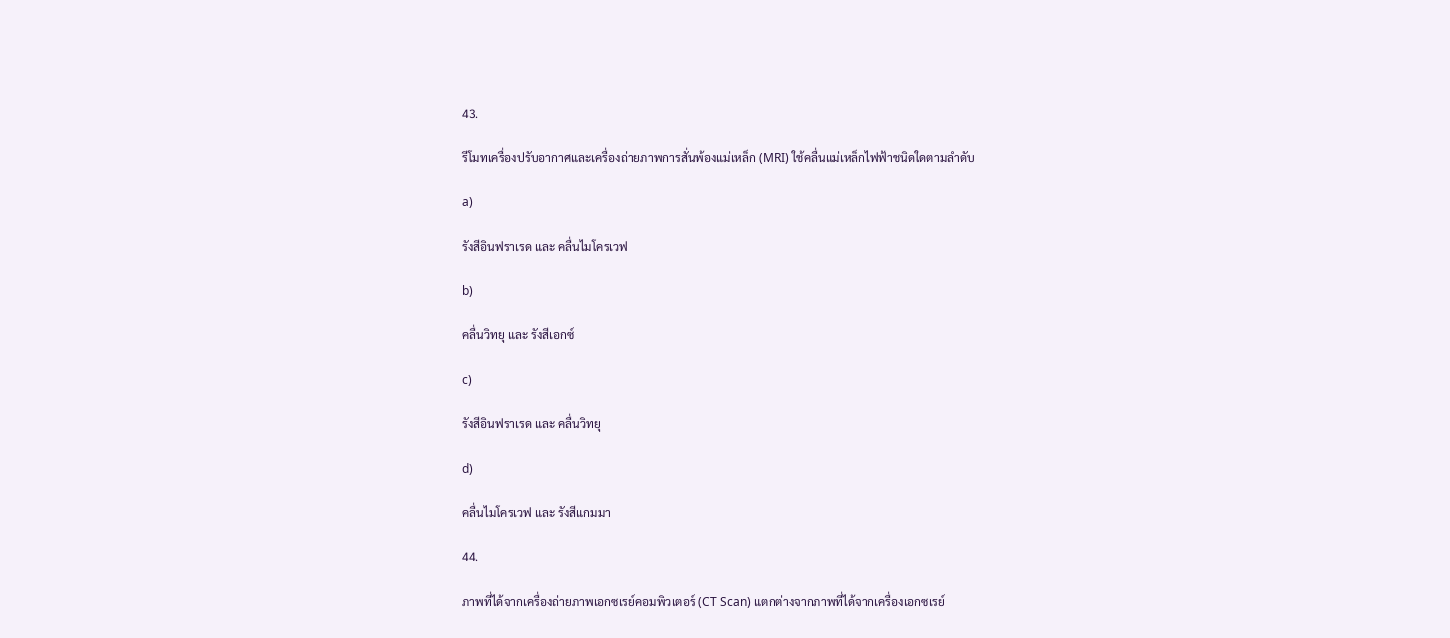43.

รีโมทเครื่องปรับอากาศและเครื่องถ่ายภาพการสั่นพ้องแม่เหล็ก (MRI) ใช้คลื่นแม่เหล็กไฟฟ้าชนิดใดตามลําดับ

a)

รังสีอินฟราเรด และ คลื่นไมโครเวฟ

b)

คลื่นวิทยุ และ รังสีเอกซ์

c)

รังสีอินฟราเรด และ คลื่นวิทยุ

d)

คลื่นไมโครเวฟ และ รังสีแกมมา

44.

ภาพที่ได้จากเครื่องถ่ายภาพเอกซเรย์คอมพิวเตอร์ (CT Scan) แตกต่างจากภาพที่ได้จากเครื่องเอกซเรย์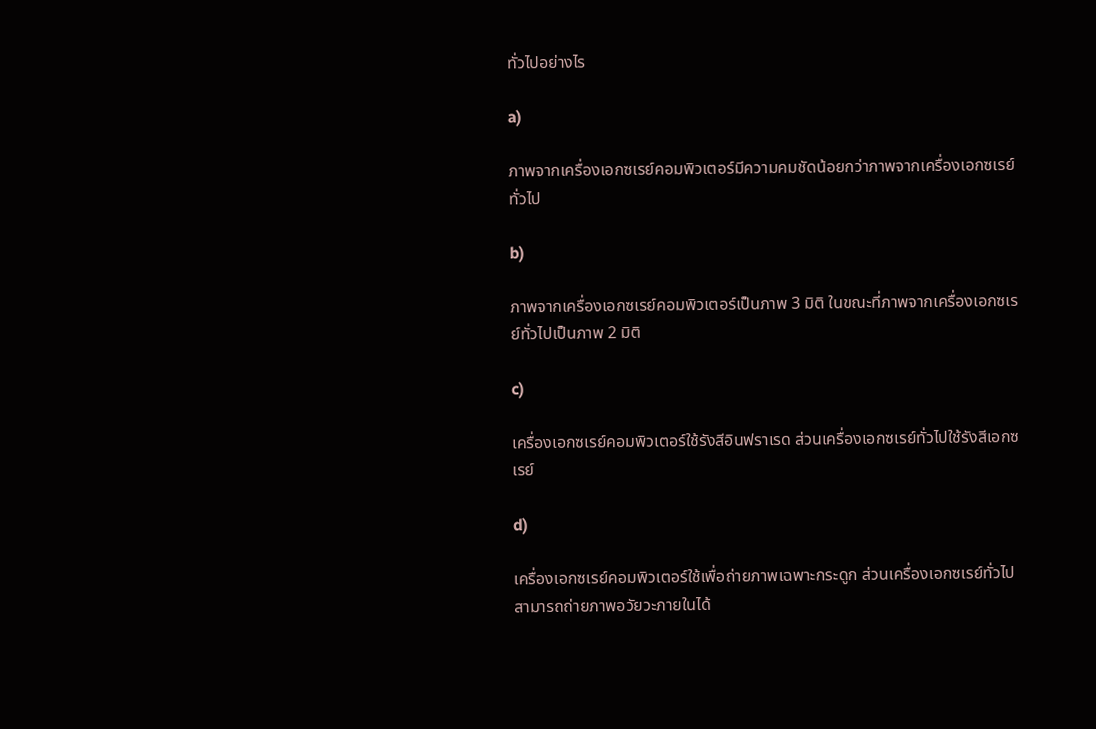ทั่วไปอย่างไร

a)

ภาพจากเครื่องเอกซเรย์คอมพิวเตอร์มีความคมชัดน้อยกว่าภาพจากเครื่องเอกซเรย์ทั่วไป

b)

ภาพจากเครื่องเอกซเรย์คอมพิวเตอร์เป็นภาพ 3 มิติ ในขณะที่ภาพจากเครื่องเอกซเรย์ทั่วไปเป็นภาพ 2 มิติ

c)

เครื่องเอกซเรย์คอมพิวเตอร์ใช้รังสีอินฟราเรด ส่วนเครื่องเอกซเรย์ทั่วไปใช้รังสีเอกซเรย์

d)

เครื่องเอกซเรย์คอมพิวเตอร์ใช้เพื่อถ่ายภาพเฉพาะกระดูก ส่วนเครื่องเอกซเรย์ทั่วไปสามารถถ่ายภาพอวัยวะภายในได้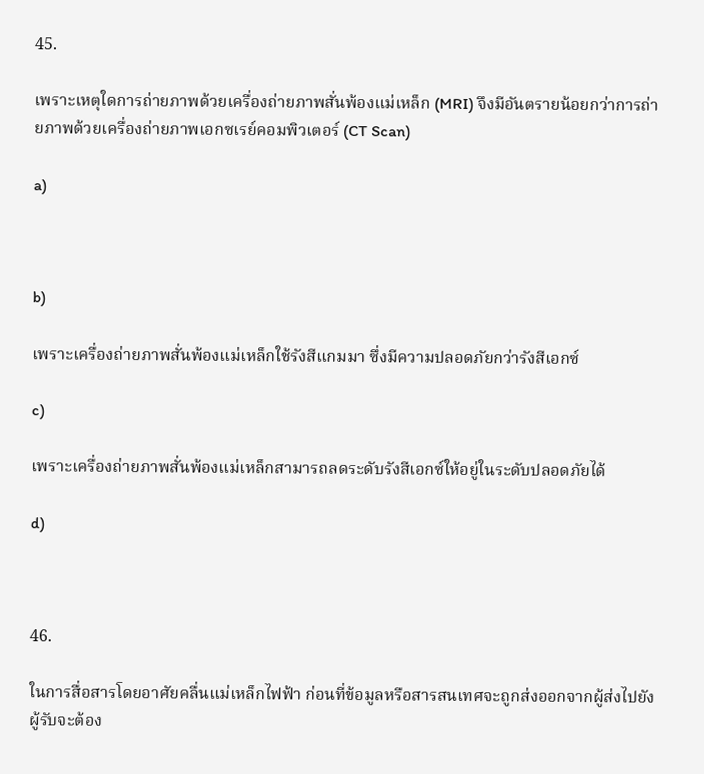45.

เพราะเหตุใดการถ่ายภาพด้วยเครื่องถ่ายภาพสั่นพ้องแม่เหล็ก (MRI) จึงมีอันตรายน้อยกว่าการถ่ายภาพด้วยเครื่องถ่ายภาพเอกซเรย์คอมพิวเตอร์ (CT Scan)

a)



b)

เพราะเครื่องถ่ายภาพสั่นพ้องแม่เหล็กใช้รังสีแกมมา ซึ่งมีความปลอดภัยกว่ารังสีเอกซ์

c)

เพราะเครื่องถ่ายภาพสั่นพ้องแม่เหล็กสามารถลดระดับรังสีเอกซ์ให้อยู่ในระดับปลอดภัยได้

d)



46.

ในการสื่อสารโดยอาศัยคลื่นแม่เหล็กไฟฟ้า ก่อนที่ข้อมูลหรือสารสนเทศจะถูกส่งออกจากผู้ส่งไปยังผู้รับจะต้อง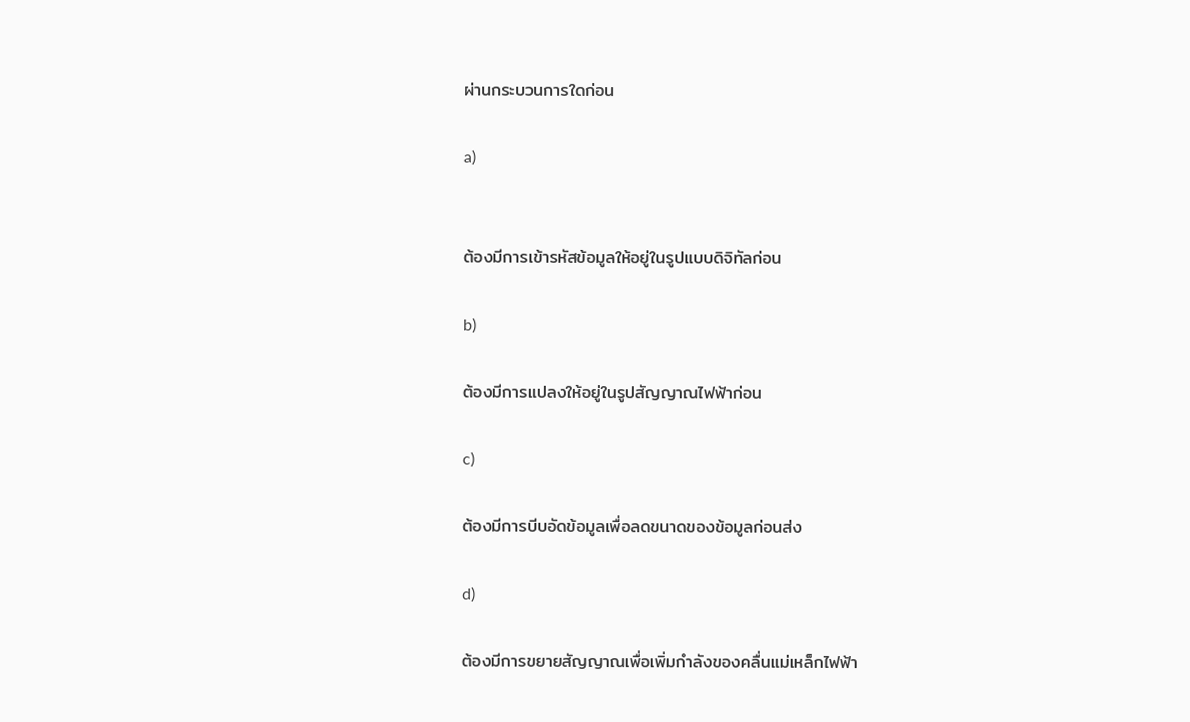ผ่านกระบวนการใดก่อน

a)


ต้องมีการเข้ารหัสข้อมูลให้อยู่ในรูปแบบดิจิทัลก่อน

b)

ต้องมีการแปลงให้อยู่ในรูปสัญญาณไฟฟ้าก่อน

c)

ต้องมีการบีบอัดข้อมูลเพื่อลดขนาดของข้อมูลก่อนส่ง

d)

ต้องมีการขยายสัญญาณเพื่อเพิ่มกําลังของคลื่นแม่เหล็กไฟฟ้า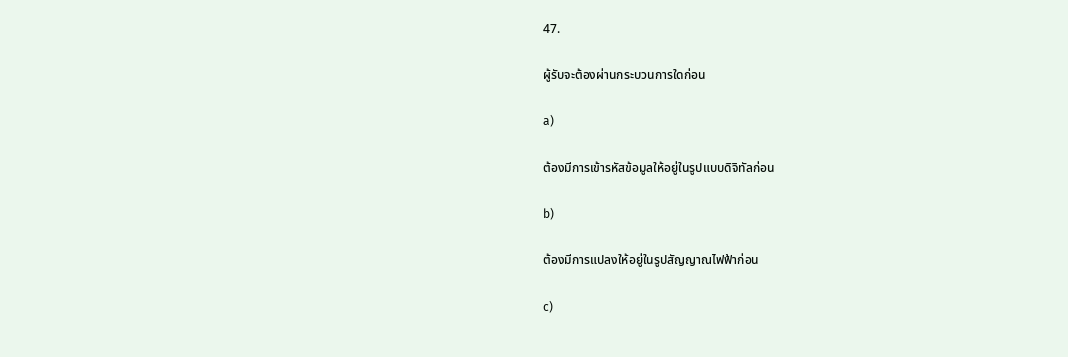47.

ผู้รับจะต้องผ่านกระบวนการใดก่อน

a)

ต้องมีการเข้ารหัสข้อมูลให้อยู่ในรูปแบบดิจิทัลก่อน

b)

ต้องมีการแปลงให้อยู่ในรูปสัญญาณไฟฟ้าก่อน

c)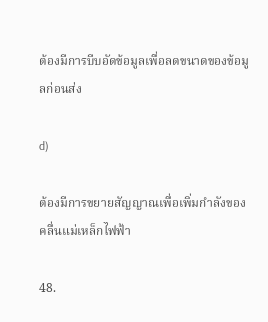ต้องมีการบีบอัดข้อมูลเพื่อลดขนาดของข้อมูลก่อนส่ง

d)

ต้องมีการขยายสัญญาณเพื่อเพิ่มกําลังของคลื่นแม่เหล็กไฟฟ้า

48.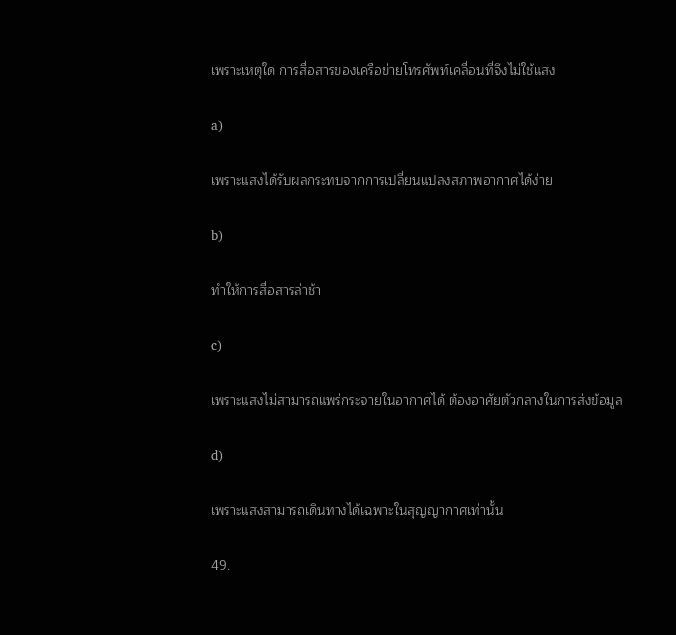เพราะเหตุใด การสื่อสารของเครือข่ายโทรศัพท์เคลื่อนที่จึงไม่ใช้แสง

a)

เพราะแสงได้รับผลกระทบจากการเปลี่ยนแปลงสภาพอากาศได้ง่าย

b)

ทําให้การสื่อสารล่าช้า

c)

เพราะแสงไม่สามารถแพร่กระจายในอากาศได้ ต้องอาศัยตัวกลางในการส่งข้อมูล

d)

เพราะแสงสามารถเดินทางได้เฉพาะในสุญญากาศเท่านั้น

49.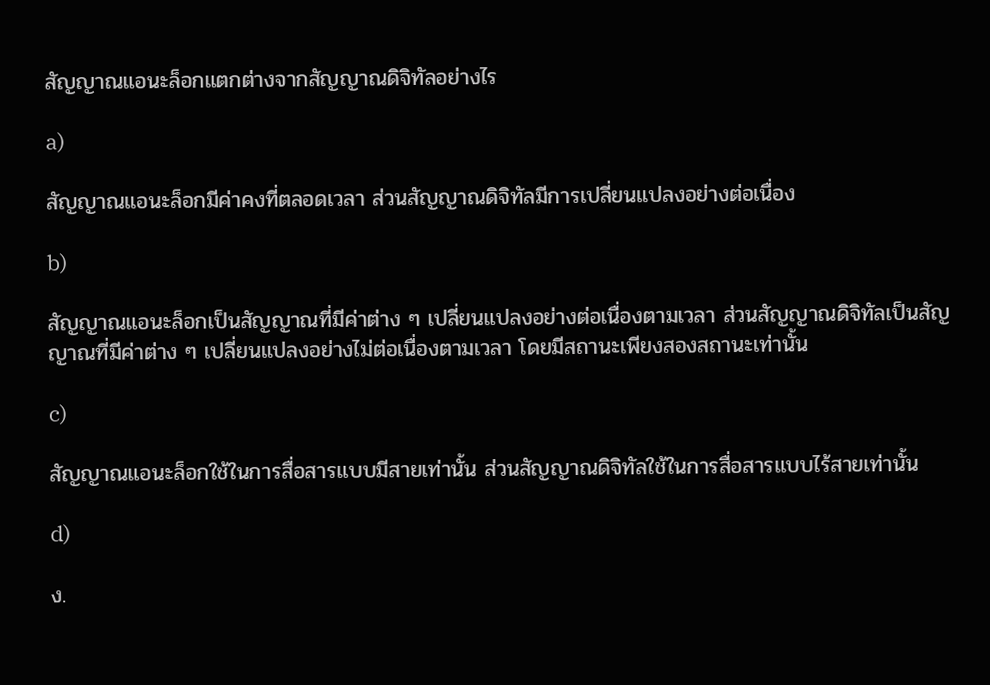สัญญาณแอนะล็อกแตกต่างจากสัญญาณดิจิทัลอย่างไร

a)

สัญญาณแอนะล็อกมีค่าคงที่ตลอดเวลา ส่วนสัญญาณดิจิทัลมีการเปลี่ยนแปลงอย่างต่อเนื่อง

b)

สัญญาณแอนะล็อกเป็นสัญญาณที่มีค่าต่าง ๆ เปลี่ยนแปลงอย่างต่อเนื่องตามเวลา ส่วนสัญญาณดิจิทัลเป็นสัญญาณที่มีค่าต่าง ๆ เปลี่ยนแปลงอย่างไม่ต่อเนื่องตามเวลา โดยมีสถานะเพียงสองสถานะเท่านั้น

c)

สัญญาณแอนะล็อกใช้ในการสื่อสารแบบมีสายเท่านั้น ส่วนสัญญาณดิจิทัลใช้ในการสื่อสารแบบไร้สายเท่านั้น

d)

ง.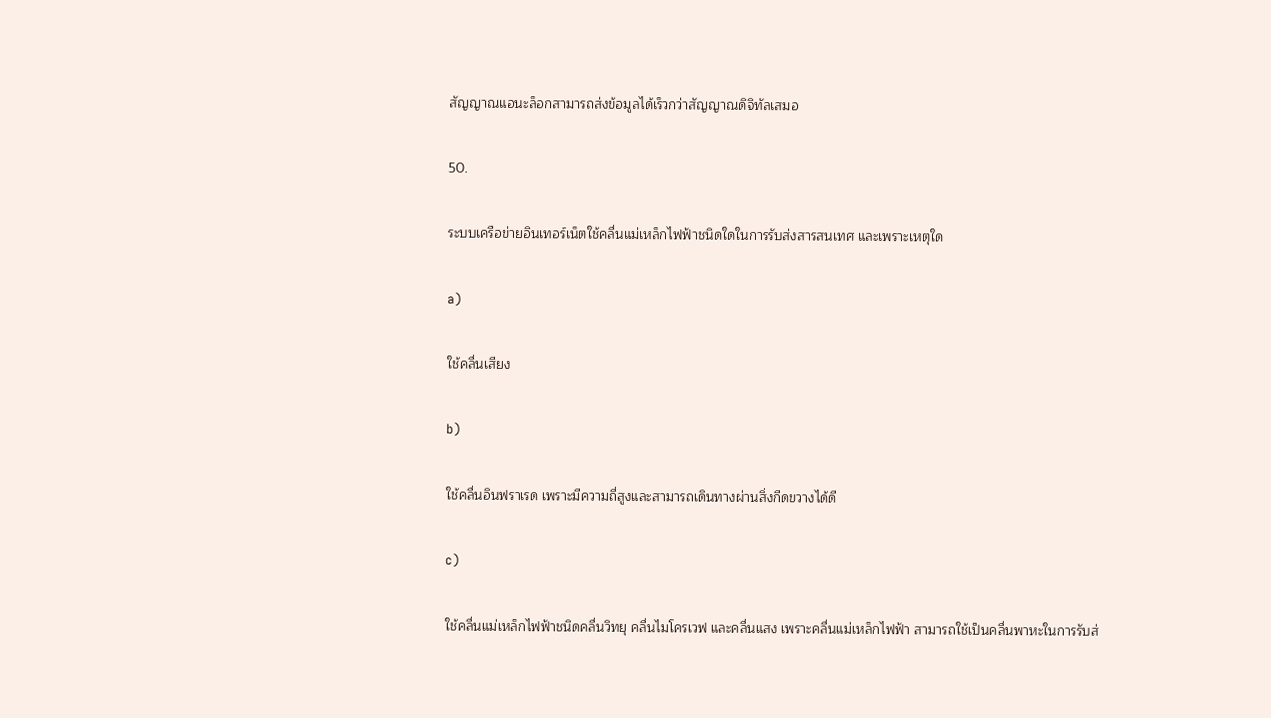สัญญาณแอนะล็อกสามารถส่งข้อมูลได้เร็วกว่าสัญญาณดิจิทัลเสมอ

50.

ระบบเครือข่ายอินเทอร์เน็ตใช้คลื่นแม่เหล็กไฟฟ้าชนิดใดในการรับส่งสารสนเทศ และเพราะเหตุใด

a)

ใช้คลื่นเสียง

b)

ใช้คลื่นอินฟราเรด เพราะมีความถี่สูงและสามารถเดินทางผ่านสิ่งกีดขวางได้ดี

c)

ใช้คลื่นแม่เหล็กไฟฟ้าชนิดคลื่นวิทยุ คลื่นไมโครเวฟ และคลื่นแสง เพราะคลื่นแม่เหล็กไฟฟ้า สามารถใช้เป็นคลื่นพาหะในการรับส่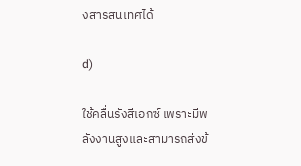งสารสนเทศได้

d)

ใช้คลื่นรังสีเอกซ์ เพราะมีพลังงานสูงและสามารถส่งข้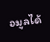อมูลได้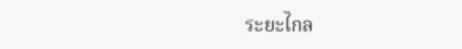ระยะไกล